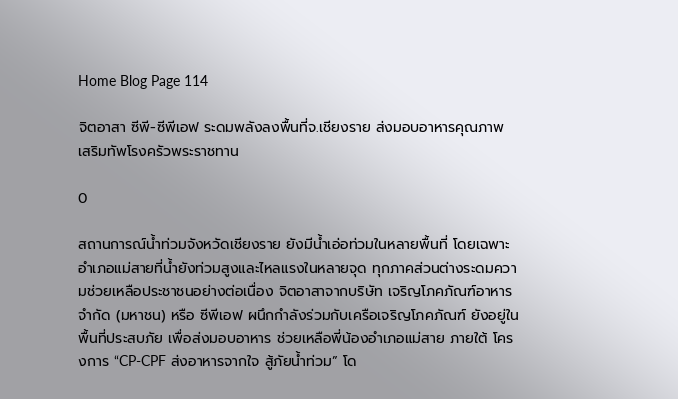Home Blog Page 114

จิตอาสา ซีพี-ซีพีเอฟ ระดมพลังลงพื้นที่จ.เชียงราย ส่งมอบอาหารคุณภาพ เสริมทัพโรงครัวพระราชทาน

0

สถานการณ์น้ำท่วมจังหวัดเชียงราย ยังมีน้ำเอ่อท่วมในหลายพื้นที่ โดยเฉพาะอำเภอแม่สายที่น้ำยังท่วมสูงและไหลแรงในหลายจุด ทุกภาคส่วนต่างระดมความช่วยเหลือประชาชนอย่างต่อเนื่อง จิตอาสาจากบริษัท เจริญโภคภัณฑ์อาหาร จำกัด (มหาชน) หรือ ซีพีเอฟ ผนึกกำลังร่วมกับเครือเจริญโภคภัณฑ์ ยังอยู่ในพื้นที่ประสบภัย เพื่อส่งมอบอาหาร ช่วยเหลือพี่น้องอำเภอแม่สาย ภายใต้ โครงการ “CP-CPF ส่งอาหารจากใจ สู้ภัยน้ำท่วม” โด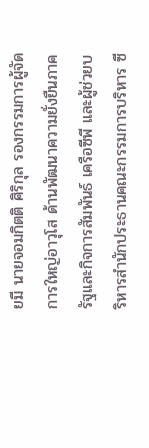ยมี นายจอมกิตติ ศิริกุล รองกรรมการผู้จัดการใหญ่อาวุโส ด้านพัฒนาความยั่งยืนภาครัฐและกิจการสัมพันธ์ เครือซีพี และผู้ช่วยบริหารสำนักประธานคณะกรรมการบริหาร ซี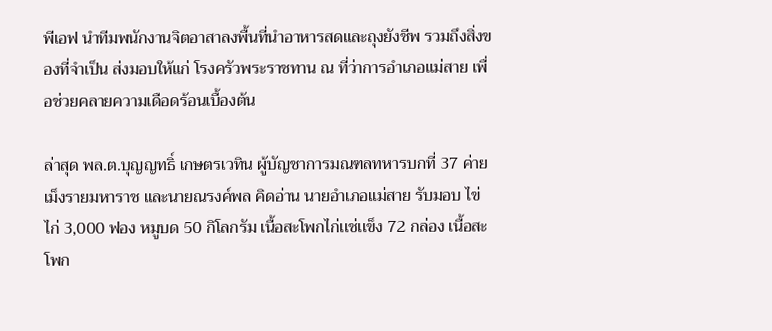พีเอฟ นำทีมพนักงานจิตอาสาลงพื้นที่นำอาหารสดและถุงยังชีพ รวมถึงสิ่งของที่จำเป็น ส่งมอบให้แก่ โรงครัวพระราชทาน ณ ที่ว่าการอำเภอแม่สาย เพื่อช่วยคลายความเดือดร้อนเบื้องต้น

ล่าสุด พล.ต.บุญญทธิ์ เกษตรเวทิน ผู้บัญชาการมณฑลทหารบกที่ 37 ค่ายเม็งรายมหาราช และนายณรงค์พล คิดอ่าน นายอำเภอแม่สาย รับมอบ ไข่ไก่ 3,000 ฟอง หมูบด 50 กิโลกรัม เนื้อสะโพกไก่เเช่เเข็ง 72 กล่อง เนื้อสะโพก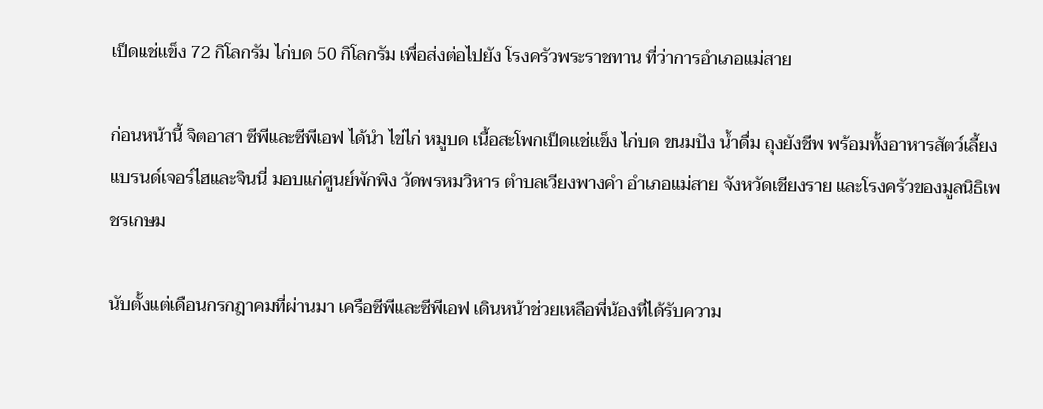เป็ดเเช่เเข็ง 72 กิโลกรัม ไก่บด 50 กิโลกรัม เพื่อส่งต่อไปยัง โรงครัวพระราชทาน ที่ว่าการอำเภอแม่สาย

ก่อนหน้านี้ จิตอาสา ซีพีและซีพีเอฟ ได้นำ ไข่ไก่ หมูบด เนื้อสะโพกเป็ดเเช่เเข็ง ไก่บด ขนมปัง น้ำดื่ม ถุงยังชีพ พร้อมทั้งอาหารสัตว์เลี้ยงแบรนด์เจอร์ไฮและจินนี่ มอบแก่ศูนย์พักพิง วัดพรหมวิหาร ตำบลเวียงพางคำ อำเภอแม่สาย จังหวัดเชียงราย และโรงครัวของมูลนิธิเพชรเกษม

นับตั้งแต่เดือนกรกฎาคมที่ผ่านมา เครือซีพีและซีพีเอฟ เดินหน้าช่วยเหลือพี่น้องที่ได้รับความ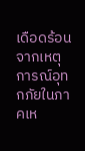เดือดร้อนจากเหตุการณ์อุทกภัยในภาคเห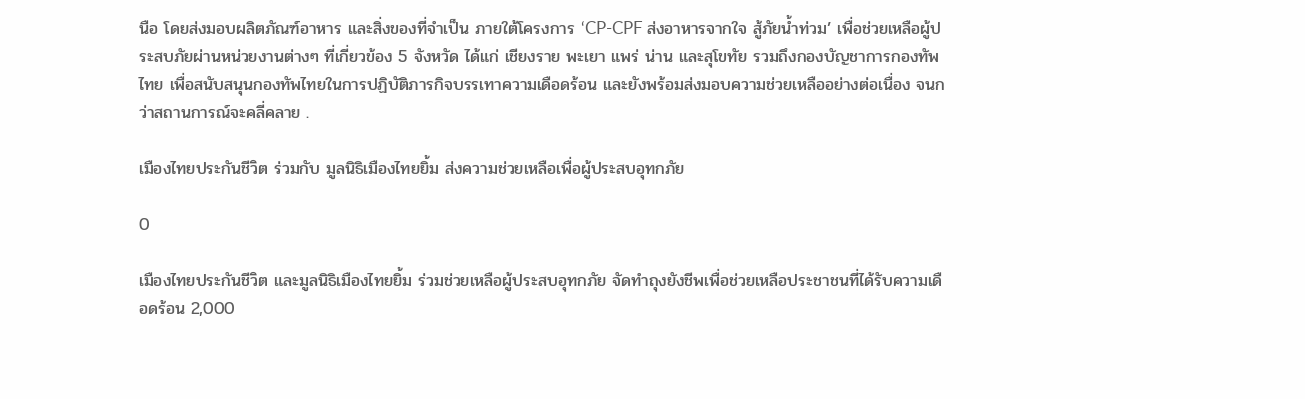นือ โดยส่งมอบผลิตภัณฑ์อาหาร และสิ่งของที่จำเป็น ภายใต้โครงการ ‘CP-CPF ส่งอาหารจากใจ สู้ภัยน้ำท่วม’ เพื่อช่วยเหลือผู้ประสบภัยผ่านหน่วยงานต่างๆ ที่เกี่ยวข้อง 5 จังหวัด ได้แก่ เชียงราย พะเยา แพร่ น่าน และสุโขทัย รวมถึงกองบัญชาการกองทัพไทย เพื่อสนับสนุนกองทัพไทยในการปฏิบัติภารกิจบรรเทาความเดือดร้อน และยังพร้อมส่งมอบความช่วยเหลืออย่างต่อเนื่อง จนกว่าสถานการณ์จะคลี่คลาย .

เมืองไทยประกันชีวิต ร่วมกับ มูลนิธิเมืองไทยยิ้ม ส่งความช่วยเหลือเพื่อผู้ประสบอุทกภัย

0

เมืองไทยประกันชีวิต และมูลนิธิเมืองไทยยิ้ม ร่วมช่วยเหลือผู้ประสบอุทกภัย จัดทำถุงยังชีพเพื่อช่วยเหลือประชาชนที่ได้รับความเดือดร้อน 2,000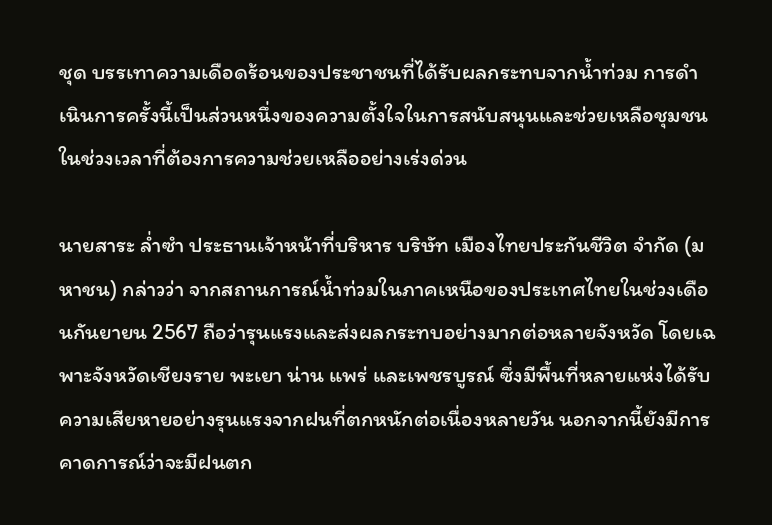ชุด บรรเทาความเดือดร้อนของประชาชนที่ได้รับผลกระทบจากน้ำท่วม การดำเนินการครั้งนี้เป็นส่วนหนึ่งของความตั้งใจในการสนับสนุนและช่วยเหลือชุมชนในช่วงเวลาที่ต้องการความช่วยเหลืออย่างเร่งด่วน

นายสาระ ล่ำซำ ประธานเจ้าหน้าที่บริหาร บริษัท เมืองไทยประกันชีวิต จำกัด (มหาชน) กล่าวว่า จากสถานการณ์น้ำท่วมในภาคเหนือของประเทศไทยในช่วงเดือนกันยายน 2567 ถือว่ารุนแรงและส่งผลกระทบอย่างมากต่อหลายจังหวัด โดยเฉพาะจังหวัดเชียงราย พะเยา น่าน แพร่ และเพชรบูรณ์ ซึ่งมีพื้นที่หลายแห่งได้รับความเสียหายอย่างรุนแรงจากฝนที่ตกหนักต่อเนื่องหลายวัน นอกจากนี้ยังมีการคาดการณ์ว่าจะมีฝนตก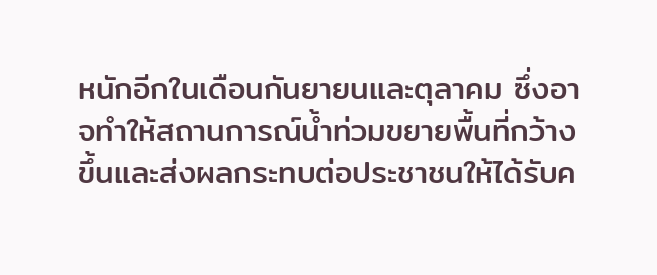หนักอีกในเดือนกันยายนและตุลาคม ซึ่งอาจทำให้สถานการณ์น้ำท่วมขยายพื้นที่กว้างขึ้นและส่งผลกระทบต่อประชาชนให้ได้รับค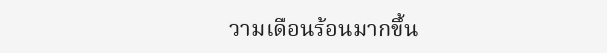วามเดือนร้อนมากขึ้น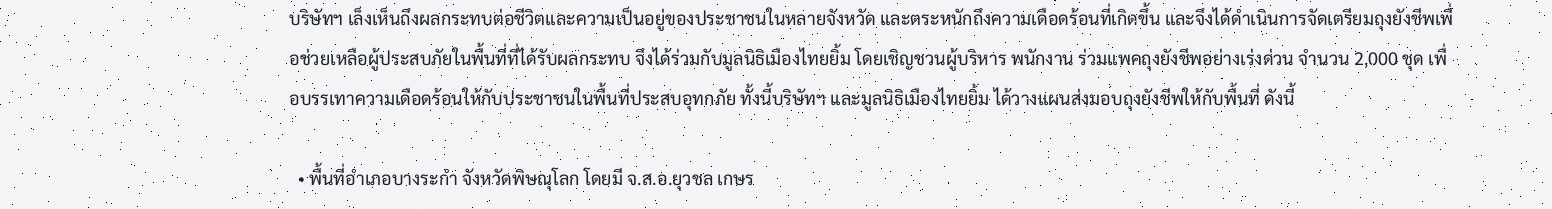บริษัทฯ เล็งเห็นถึงผลกระทบต่อชีวิตและความเป็นอยู่ของประชาชนในหลายจังหวัด และตระหนักถึงความเดือดร้อนที่เกิดขึ้น และจึงได้ดำเนินการจัดเตรียมถุงยังชีพเพื่อช่วยเหลือผู้ประสบภัยในพื้นที่ที่ได้รับผลกระทบ จึงได้ร่วมกับมูลนิธิเมืองไทยยิ้ม โดยเชิญชวนผู้บริหาร พนักงาน ร่วมแพคถุงยังชีพอย่างเร่งด่วน จำนวน 2,000 ชุด เพื่อบรรเทาความเดือดร้อนให้กับประชาชนในพื้นที่ประสบอุทกภัย ทั้งนี้บริษัทฯ และมูลนิธิเมืองไทยยิ้ม ได้วางแผนส่งมอบถุงยังชีพให้กับพื้นที่ ดังนี้

  • พื้นที่อำเภอบางระกำ จังหวัดพิษณุโลก โดยมี จ.ส.อ.ยุวชล เกษร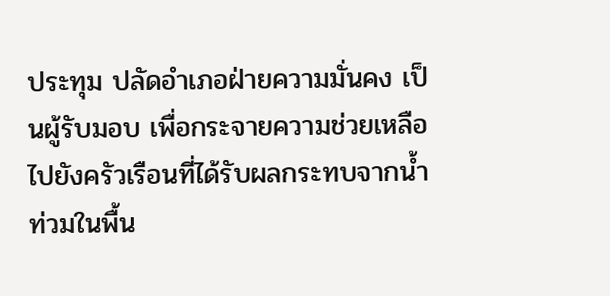ประทุม ปลัดอำเภอฝ่ายความมั่นคง เป็นผู้รับมอบ เพื่อกระจายความช่วยเหลือไปยังครัวเรือนที่ได้รับผลกระทบจากน้ำท่วมในพื้น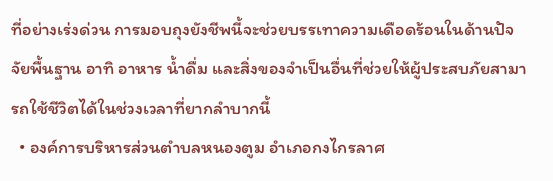ที่อย่างเร่งด่วน การมอบถุงยังชีพนี้จะช่วยบรรเทาความเดือดร้อนในด้านปัจจัยพื้นฐาน อาทิ อาหาร น้ำดื่ม และสิ่งของจำเป็นอื่นที่ช่วยให้ผู้ประสบภัยสามารถใช้ชีวิตได้ในช่วงเวลาที่ยากลำบากนี้
  • องค์การบริหารส่วนตำบลหนองตูม อำเภอกงไกรลาศ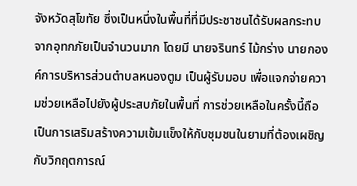จังหวัดสุโขทัย ซึ่งเป็นหนึ่งในพื้นที่ที่มีประชาชนได้รับผลกระทบจากอุทกภัยเป็นจำนวนมาก โดยมี นายจรินทร์ ไม้กร่าง นายกองค์การบริหารส่วนตำบลหนองตูม เป็นผู้รับมอบ เพื่อแจกจ่ายความช่วยเหลือไปยังผู้ประสบภัยในพื้นที่ การช่วยเหลือในครั้งนี้ถือเป็นการเสริมสร้างความเข้มแข็งให้กับชุมชนในยามที่ต้องเผชิญกับวิกฤตการณ์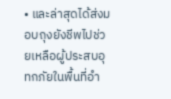• และล่าสุดได้ส่งมอบถุงยังชีพไปช่วยเหลือผู้ประสบอุทกภัยในพื้นที่อำ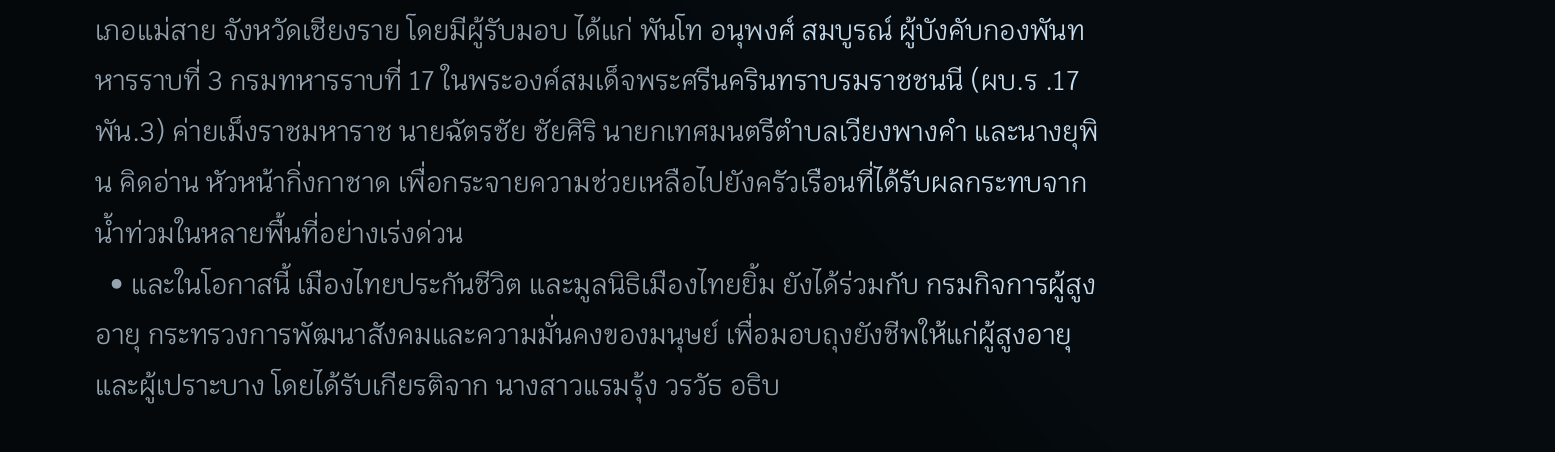เภอแม่สาย จังหวัดเชียงราย โดยมีผู้รับมอบ ได้แก่ พันโท อนุพงศ์ สมบูรณ์ ผู้บังคับกองพันทหารราบที่ 3 กรมทหารราบที่ 17 ในพระองค์สมเด็จพระศรีนครินทราบรมราชชนนี (ผบ.ร .17 พัน.3) ค่ายเม็งราชมหาราช นายฉัตรชัย ชัยศิริ นายกเทศมนตรีตำบลเวียงพางคำ และนางยุพิน คิดอ่าน หัวหน้ากิ่งกาชาด เพื่อกระจายความช่วยเหลือไปยังครัวเรือนที่ได้รับผลกระทบจากน้ำท่วมในหลายพื้นที่อย่างเร่งด่วน
  • และในโอกาสนี้ เมืองไทยประกันชีวิต และมูลนิธิเมืองไทยยิ้ม ยังได้ร่วมกับ กรมกิจการผู้สูงอายุ กระทรวงการพัฒนาสังคมและความมั่นคงของมนุษย์ เพื่อมอบถุงยังชีพให้แก่ผู้สูงอายุและผู้เปราะบาง โดยได้รับเกียรติจาก นางสาวแรมรุ้ง วรวัธ อธิบ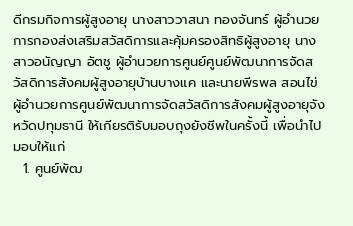ดีกรมกิจการผู้สูงอายุ นางสาววาสนา ทองจันทร์ ผู้อำนวยการกองส่งเสริมสวัสดิการและคุ้มครองสิทธิผู้สูงอายุ นางสาวอนัญญา อัตชู ผู้อำนวยการศูนย์ศูนย์พัฒนาการจัดสวัสดิการสังคมผู้สูงอายุบ้านบางแค และนายพีรพล สอนไข่ ผู้อำนวยการศูนย์พัฒนาการจัดสวัสดิการสังคมผู้สูงอายุจังหวัดปทุมธานี ให้เกียรติรับมอบถุงยังชีพในครั้งนี้ เพื่อนำไปมอบให้แก่
  1. ศูนย์พัฒ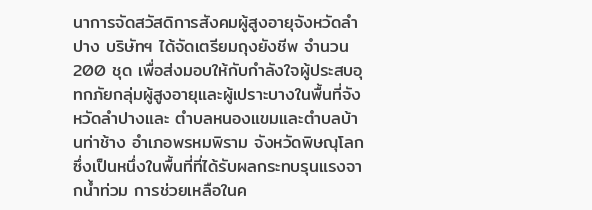นาการจัดสวัสดิการสังคมผู้สูงอายุจังหวัดลำปาง บริษัทฯ ได้จัดเตรียมถุงยังชีพ จำนวน 200 ชุด เพื่อส่งมอบให้กับกำลังใจผู้ประสบอุทกภัยกลุ่มผู้สูงอายุและผู้เปราะบางในพื้นที่จังหวัดลำปางและ ตำบลหนองแขมและตำบลบ้านท่าช้าง อำเภอพรหมพิราม จังหวัดพิษณุโลก ซึ่งเป็นหนึ่งในพื้นที่ที่ได้รับผลกระทบรุนแรงจากน้ำท่วม การช่วยเหลือในค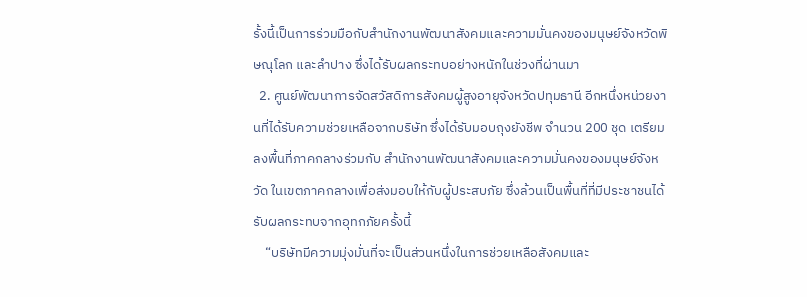รั้งนี้เป็นการร่วมมือกับสำนักงานพัฒนาสังคมและความมั่นคงของมนุษย์จังหวัดพิษณุโลก และลำปาง ซึ่งได้รับผลกระทบอย่างหนักในช่วงที่ผ่านมา
  2. ศูนย์พัฒนาการจัดสวัสดิการสังคมผู้สูงอายุจังหวัดปทุมธานี อีกหนึ่งหน่วยงานที่ได้รับความช่วยเหลือจากบริษัท ซึ่งได้รับมอบถุงยังชีพ จำนวน 200 ชุด เตรียมลงพื้นที่ภาคกลางร่วมกับ สำนักงานพัฒนาสังคมและความมั่นคงของมนุษย์จังหวัด ในเขตภาคกลางเพื่อส่งมอบให้กับผู้ประสบภัย ซึ่งล้วนเป็นพื้นที่ที่มีประชาชนได้รับผลกระทบจากอุทกภัยครั้งนี้
    “บริษัทมีความมุ่งมั่นที่จะเป็นส่วนหนึ่งในการช่วยเหลือสังคมและ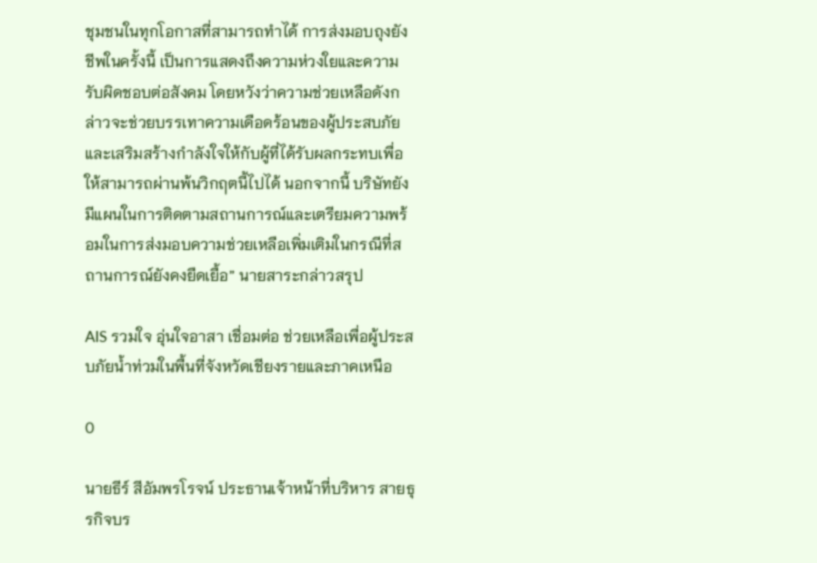ชุมชนในทุกโอกาสที่สามารถทำได้ การส่งมอบถุงยังชีพในครั้งนี้ เป็นการแสดงถึงความห่วงใยและความรับผิดชอบต่อสังคม โดยหวังว่าความช่วยเหลือดังกล่าวจะช่วยบรรเทาความเดือดร้อนของผู้ประสบภัยและเสริมสร้างกำลังใจให้กับผู้ที่ได้รับผลกระทบเพื่อให้สามารถผ่านพ้นวิกฤตนี้ไปได้ นอกจากนี้ บริษัทยังมีแผนในการติดตามสถานการณ์และเตรียมความพร้อมในการส่งมอบความช่วยเหลือเพิ่มเติมในกรณีที่สถานการณ์ยังคงยืดเยื้อ” นายสาระกล่าวสรุป

AIS รวมใจ อุ่นใจอาสา เชื่อมต่อ ช่วยเหลือเพื่อผู้ประสบภัยน้ำท่วมในพื้นที่จังหวัดเชียงรายและภาคเหนือ

0

นายธีร์ สีอัมพรโรจน์ ประธานเจ้าหน้าที่บริหาร สายธุรกิจบร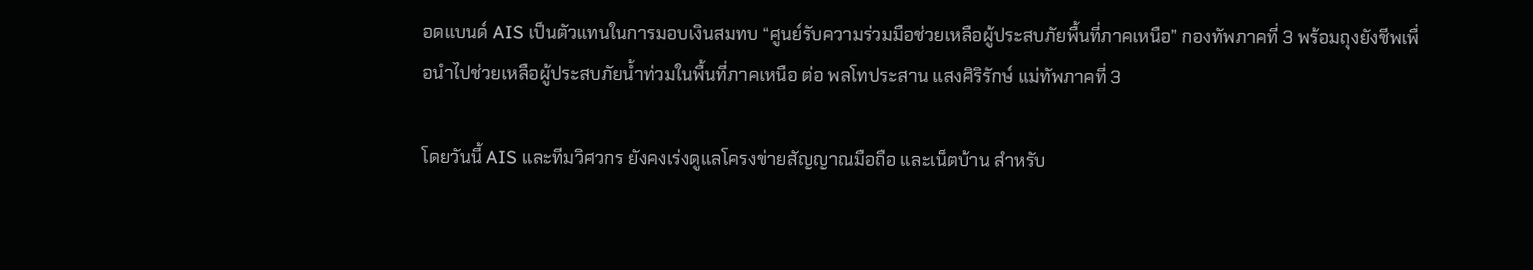อดแบนด์ AIS เป็นตัวแทนในการมอบเงินสมทบ “ศูนย์รับความร่วมมือช่วยเหลือผู้ประสบภัยพื้นที่ภาคเหนือ” กองทัพภาคที่ 3 พร้อมถุงยังชีพเพื่อนำไปช่วยเหลือผู้ประสบภัยน้ำท่วมในพื้นที่ภาคเหนือ ต่อ พลโทประสาน แสงศิริรักษ์ แม่ทัพภาคที่ 3

โดยวันนี้ AIS และทีมวิศวกร ยังคงเร่งดูแลโครงข่ายสัญญาณมือถือ และเน็ตบ้าน สำหรับ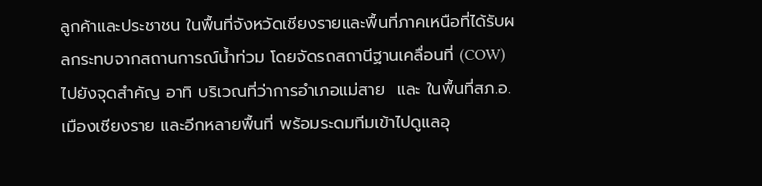ลูกค้าและประชาชน ในพื้นที่จังหวัดเชียงรายและพื้นที่ภาคเหนือที่ได้รับผลกระทบจากสถานการณ์น้ำท่วม โดยจัดรถสถานีฐานเคลื่อนที่ (COW) ไปยังจุดสำคัญ อาทิ บริเวณที่ว่าการอำเภอแม่สาย  และ ในพื้นที่สภ.อ.เมืองเชียงราย และอีกหลายพื้นที่ พร้อมระดมทีมเข้าไปดูแลอุ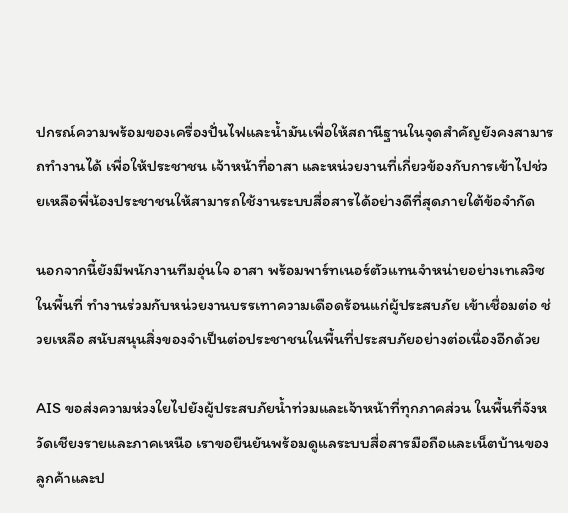ปกรณ์ความพร้อมของเครื่องปั่นไฟและน้ำมันเพื่อให้สถานีฐานในจุดสำคัญยังคงสามารถทำงานได้ เพื่อให้ประชาชน เจ้าหน้าที่อาสา และหน่วยงานที่เกี่ยวข้องกับการเข้าไปช่วยเหลือพี่น้องประชาชนให้สามารถใช้งานระบบสื่อสารได้อย่างดีที่สุดภายใต้ข้อจำกัด

นอกจากนี้ยังมีพนักงานทีมอุ่นใจ อาสา พร้อมพาร์ทเนอร์ตัวแทนจำหน่ายอย่างเทเลวิซในพื้นที่ ทำงานร่วมกับหน่วยงานบรรเทาความเดือดร้อนแก่ผู้ประสบภัย เข้าเชื่อมต่อ ช่วยเหลือ สนับสนุนสิ่งของจำเป็นต่อประชาชนในพื้นที่ประสบภัยอย่างต่อเนื่องอีกด้วย

AIS ขอส่งความห่วงใยไปยังผู้ประสบภัยน้ำท่วมและเจ้าหน้าที่ทุกภาคส่วน ในพื้นที่จังหวัดเชียงรายและภาคเหนือ เราขอยืนยันพร้อมดูแลระบบสื่อสารมือถือและเน็ตบ้านของลูกค้าและป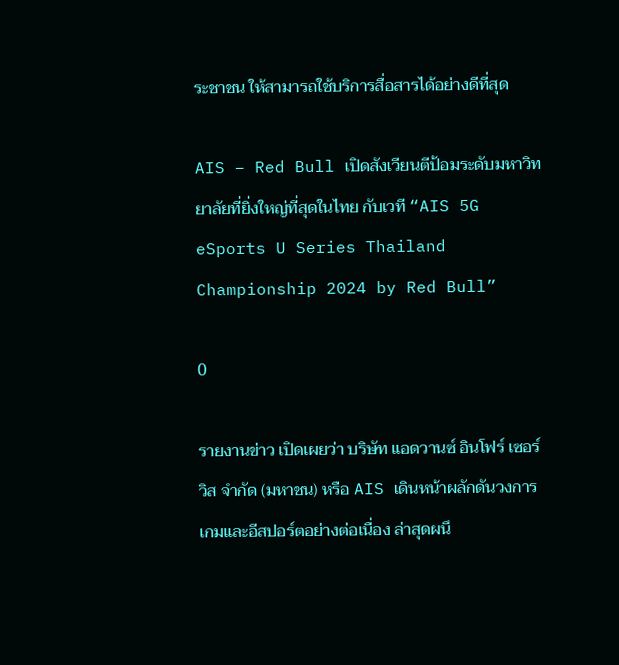ระชาชน ให้สามารถใช้บริการสื่อสารได้อย่างดีที่สุด

AIS – Red Bull เปิดสังเวียนตีป้อมระดับมหาวิทยาลัยที่ยิ่งใหญ่ที่สุดในไทย กับเวที “AIS 5G eSports U Series Thailand Championship 2024 by Red Bull”

0

รายงานข่าว เปิดเผยว่า บริษัท แอดวานซ์ อินโฟร์ เซอร์วิส จำกัด (มหาชน) หรือ AIS เดินหน้าผลักดันวงการเกมและอีสปอร์ตอย่างต่อเนื่อง ล่าสุดผนึ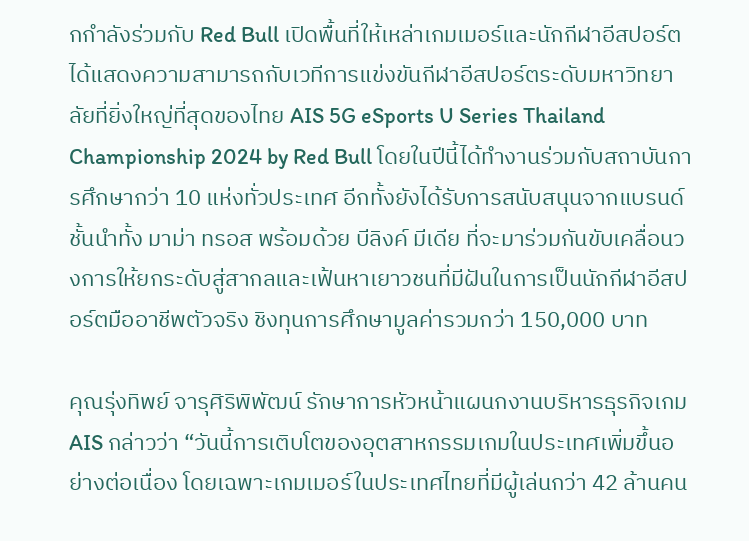กกำลังร่วมกับ Red Bull เปิดพื้นที่ให้เหล่าเกมเมอร์และนักกีฬาอีสปอร์ตได้แสดงความสามารถกับเวทีการแข่งขันกีฬาอีสปอร์ตระดับมหาวิทยาลัยที่ยิ่งใหญ่ที่สุดของไทย AIS 5G eSports U Series Thailand Championship 2024 by Red Bull โดยในปีนี้ได้ทำงานร่วมกับสถาบันการศึกษากว่า 10 แห่งทั่วประเทศ อีกทั้งยังได้รับการสนับสนุนจากแบรนด์ชั้นนำทั้ง มาม่า ทรอส พร้อมด้วย บีลิงค์ มีเดีย ที่จะมาร่วมกันขับเคลื่อนวงการให้ยกระดับสู่สากลและเฟ้นหาเยาวชนที่มีฝันในการเป็นนักกีฬาอีสปอร์ตมืออาชีพตัวจริง ชิงทุนการศึกษามูลค่ารวมกว่า 150,000 บาท

คุณรุ่งทิพย์ จารุศิริพิพัฒน์ รักษาการหัวหน้าแผนกงานบริหารธุรกิจเกม AIS กล่าวว่า “วันนี้การเติบโตของอุตสาหกรรมเกมในประเทศเพิ่มขึ้นอย่างต่อเนื่อง โดยเฉพาะเกมเมอร์ในประเทศไทยที่มีผู้เล่นกว่า 42 ล้านคน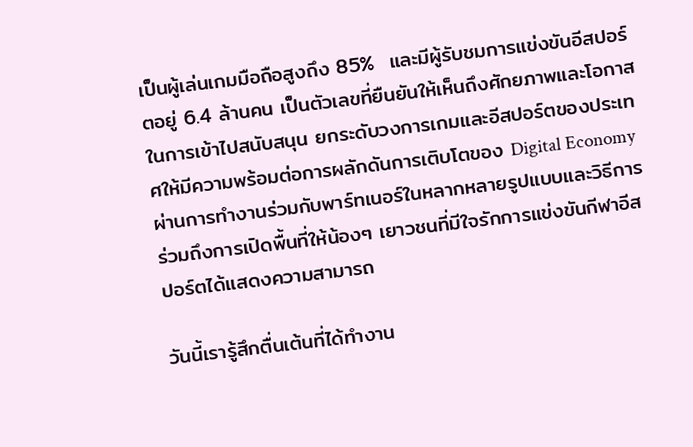เป็นผู้เล่นเกมมือถือสูงถึง 85%  และมีผู้รับชมการแข่งขันอีสปอร์ตอยู่ 6.4 ล้านคน เป็นตัวเลขที่ยืนยันให้เห็นถึงศักยภาพและโอกาสในการเข้าไปสนับสนุน ยกระดับวงการเกมและอีสปอร์ตของประเทศให้มีความพร้อมต่อการผลักดันการเติบโตของ Digital Economy ผ่านการทำงานร่วมกับพาร์ทเนอร์ในหลากหลายรูปแบบและวิธีการ ร่วมถึงการเปิดพื้นที่ให้น้องๆ เยาวชนที่มีใจรักการแข่งขันกีฬาอีสปอร์ตได้แสดงความสามารถ

วันนี้เรารู้สึกตื่นเต้นที่ได้ทำงาน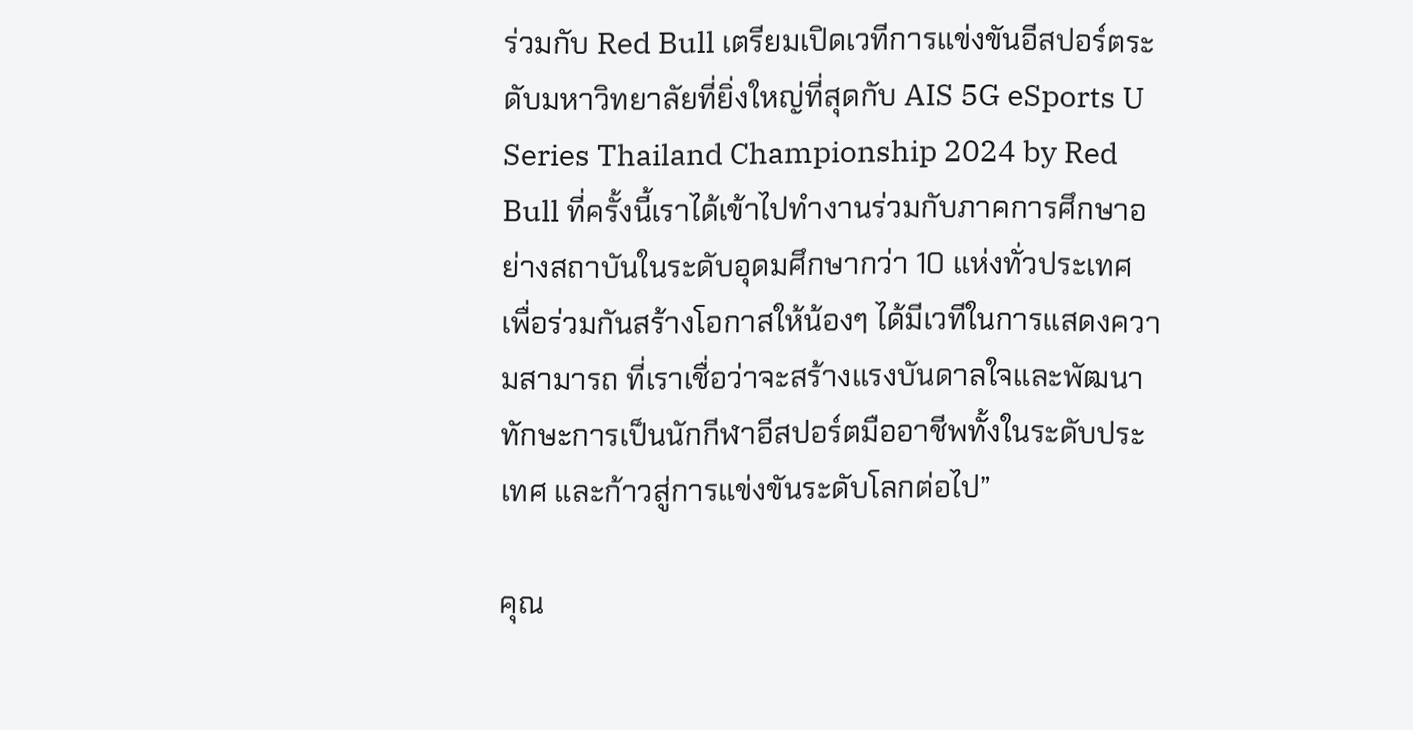ร่วมกับ Red Bull เตรียมเปิดเวทีการแข่งขันอีสปอร์ตระดับมหาวิทยาลัยที่ยิ่งใหญ่ที่สุดกับ AIS 5G eSports U Series Thailand Championship 2024 by Red Bull ที่ครั้งนี้เราได้เข้าไปทำงานร่วมกับภาคการศึกษาอย่างสถาบันในระดับอุดมศึกษากว่า 10 แห่งทั่วประเทศ เพื่อร่วมกันสร้างโอกาสให้น้องๆ ได้มีเวทีในการแสดงความสามารถ ที่เราเชื่อว่าจะสร้างแรงบันดาลใจและพัฒนาทักษะการเป็นนักกีฬาอีสปอร์ตมืออาชีพทั้งในระดับประเทศ และก้าวสู่การแข่งขันระดับโลกต่อไป”

คุณ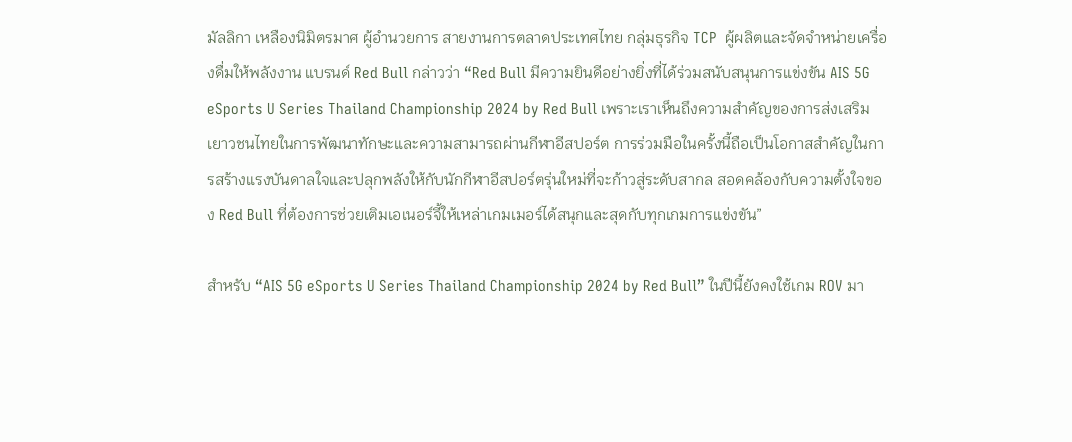มัลลิกา เหลืองนิมิตรมาศ ผู้อำนวยการ สายงานการตลาดประเทศไทย กลุ่มธุรกิจ TCP  ผู้ผลิตและจัดจำหน่ายเครื่องดื่มให้พลังงาน แบรนด์ Red Bull กล่าวว่า “Red Bull มีความยินดีอย่างยิ่งที่ได้ร่วมสนับสนุนการแข่งขัน AIS 5G eSports U Series Thailand Championship 2024 by Red Bull เพราะเราเห็นถึงความสำคัญของการส่งเสริมเยาวชนไทยในการพัฒนาทักษะและความสามารถผ่านกีฬาอีสปอร์ต การร่วมมือในครั้งนี้ถือเป็นโอกาสสำคัญในการสร้างแรงบันดาลใจและปลุกพลังให้กับนักกีฬาอีสปอร์ตรุ่นใหม่ที่จะก้าวสู่ระดับสากล สอดคล้องกับความตั้งใจของ Red Bull ที่ต้องการช่วยเติมเอเนอร์จี้ให้เหล่าเกมเมอร์ได้สนุกและสุดกับทุกเกมการแข่งขัน”

สำหรับ “AIS 5G eSports U Series Thailand Championship 2024 by Red Bull” ในปีนี้ยังคงใช้เกม ROV มา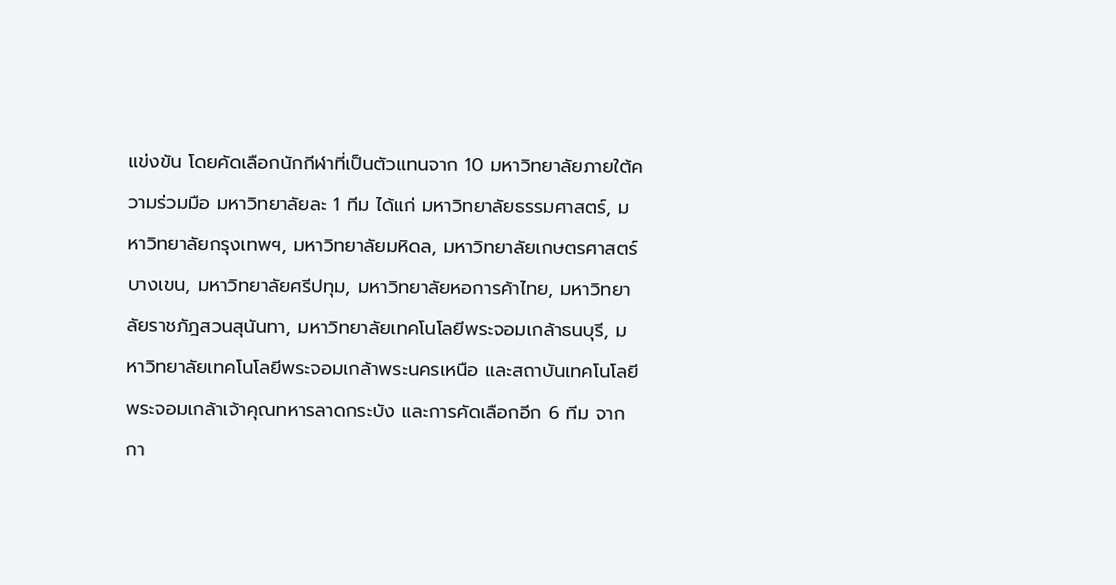แข่งขัน โดยคัดเลือกนักกีฬาที่เป็นตัวแทนจาก 10 มหาวิทยาลัยภายใต้ความร่วมมือ มหาวิทยาลัยละ 1 ทีม ได้แก่ มหาวิทยาลัยธรรมศาสตร์, มหาวิทยาลัยกรุงเทพฯ, มหาวิทยาลัยมหิดล, มหาวิทยาลัยเกษตรศาสตร์ บางเขน, มหาวิทยาลัยศรีปทุม, มหาวิทยาลัยหอการค้าไทย, มหาวิทยาลัยราชภัฎสวนสุนันทา, มหาวิทยาลัยเทคโนโลยีพระจอมเกล้าธนบุรี, มหาวิทยาลัยเทคโนโลยีพระจอมเกล้าพระนครเหนือ และสถาบันเทคโนโลยีพระจอมเกล้าเจ้าคุณทหารลาดกระบัง และการคัดเลือกอีก 6 ทีม จากกา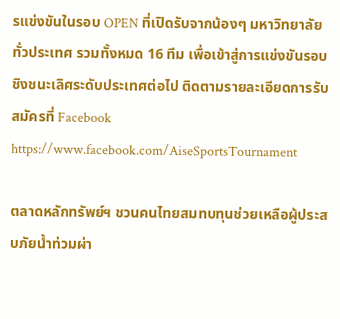รแข่งขันในรอบ OPEN ที่เปิดรับจากน้องๆ มหาวิทยาลัยทั่วประเทศ รวมทั้งหมด 16 ทีม เพื่อเข้าสู่การแข่งขันรอบชิงชนะเลิศระดับประเทศต่อไป ติดตามรายละเอียดการรับสมัครที่ Facebook https://www.facebook.com/AiseSportsTournament

ตลาดหลักทรัพย์ฯ ชวนคนไทยสมทบทุนช่วยเหลือผู้ประสบภัยน้ำท่วมผ่า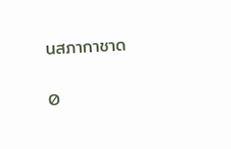นสภากาชาด

0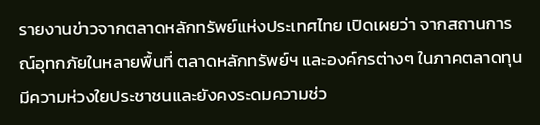รายงานข่าวจากตลาดหลักทรัพย์แห่งประเทศไทย เปิดเผยว่า จากสถานการณ์อุทกภัยในหลายพื้นที่ ตลาดหลักทรัพย์ฯ และองค์กรต่างๆ ในภาคตลาดทุนมีความห่วงใยประชาชนและยังคงระดมความช่ว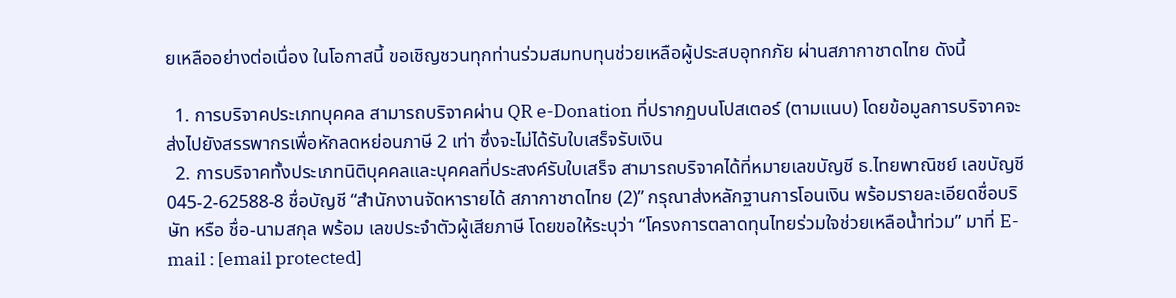ยเหลืออย่างต่อเนื่อง ในโอกาสนี้ ขอเชิญชวนทุกท่านร่วมสมทบทุนช่วยเหลือผู้ประสบอุทกภัย ผ่านสภากาชาดไทย ดังนี้

  1. การบริจาคประเภทบุคคล สามารถบริจาคผ่าน QR e-Donation ที่ปรากฏบนโปสเตอร์ (ตามแนบ) โดยข้อมูลการบริจาคจะส่งไปยังสรรพากรเพื่อหักลดหย่อนภาษี 2 เท่า ซึ่งจะไม่ได้รับใบเสร็จรับเงิน
  2. การบริจาคทั้งประเภทนิติบุคคลและบุคคลที่ประสงค์รับใบเสร็จ สามารถบริจาคได้ที่หมายเลขบัญชี ธ.ไทยพาณิชย์ เลขบัญชี 045-2-62588-8 ชื่อบัญชี “สำนักงานจัดหารายได้ สภากาชาดไทย (2)” กรุณาส่งหลักฐานการโอนเงิน พร้อมรายละเอียดชื่อบริษัท หรือ ชื่อ-นามสกุล พร้อม เลขประจำตัวผู้เสียภาษี โดยขอให้ระบุว่า “โครงการตลาดทุนไทยร่วมใจช่วยเหลือน้ำท่วม” มาที่ E-mail : [email protected]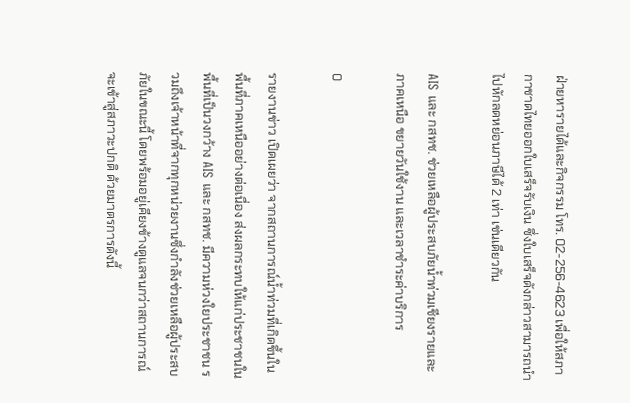ฝ่ายหารายได้และกิจกรรม โทร. 02-256-4623 เพื่อให้สภากาชาดไทยออกใบเสร็จรับเงิน ซึ่งใบเสร็จดังกล่าวสามารถนำไปหักลดหย่อนภาษีได้ 2 เท่า เช่นเดียวกัน

AIS และ กสทช. ช่วยเหลือผู้ประสบภัยน้ำท่วมเชียงรายและภาคเหนือ ขยายวันใช้งาน และเวลาชำระค่าบริการ

0

รายงานข่าว เปิดเผยว่า จากสถานการณ์น้ำท่วมที่เกิดขึ้นในพื้นที่ภาคเหนืออย่างต่อเนื่อง ส่งผลกระทบให้แก่ประชาชนในพื้นที่เป็นวงกว้าง AIS และ กสทช. มีความห่วงใยประชาชน รวมถึงเจ้าหน้าที่จากทุกหน่วยงานซึ่งกำลังช่วยเหลือผู้ประสบภัยในขณะนี้ โดยพร้อมอยู่เคียงข้างดูแลจนกว่าสถานการณ์จะเข้าสู่สภาวะปกติ ด้วยมาตรการดังนี้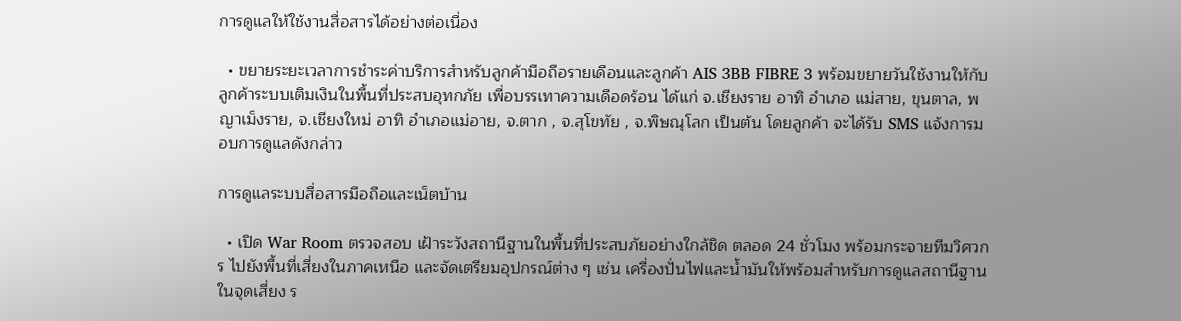การดูแลให้ใช้งานสื่อสารได้อย่างต่อเนื่อง

  • ขยายระยะเวลาการชำระค่าบริการสำหรับลูกค้ามือถือรายเดือนและลูกค้า AIS 3BB FIBRE 3 พร้อมขยายวันใช้งานให้กับลูกค้าระบบเติมเงินในพื้นที่ประสบอุทกภัย เพื่อบรรเทาความเดือดร้อน ได้แก่ จ.เชียงราย อาทิ อำเภอ แม่สาย, ขุนตาล, พญาเม็งราย, จ.เชียงใหม่ อาทิ อำเภอแม่อาย, จ.ตาก , จ.สุโขทัย , จ.พิษณุโลก เป็นต้น โดยลูกค้า จะได้รับ SMS แจ้งการมอบการดูแลดังกล่าว

การดูแลระบบสื่อสารมือถือและเน็ตบ้าน

  • เปิด War Room ตรวจสอบ เฝ้าระวังสถานีฐานในพื้นที่ประสบภัยอย่างใกล้ชิด ตลอด 24 ชั่วโมง พร้อมกระจายทีมวิศวกร ไปยังพื้นที่เสี่ยงในภาคเหนือ และจัดเตรียมอุปกรณ์ต่าง ๆ เช่น เครื่องปั่นไฟและน้ำมันให้พร้อมสำหรับการดูแลสถานีฐานในจุดเสี่ยง ร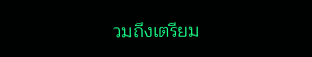วมถึงเตรียม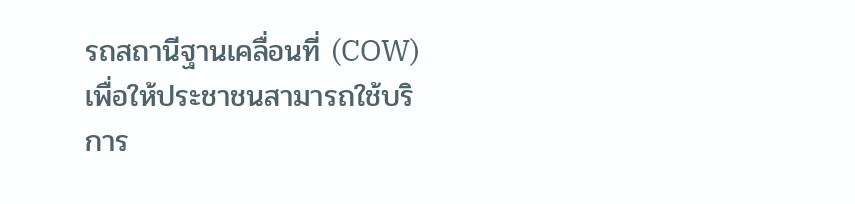รถสถานีฐานเคลื่อนที่ (COW) เพื่อให้ประชาชนสามารถใช้บริการ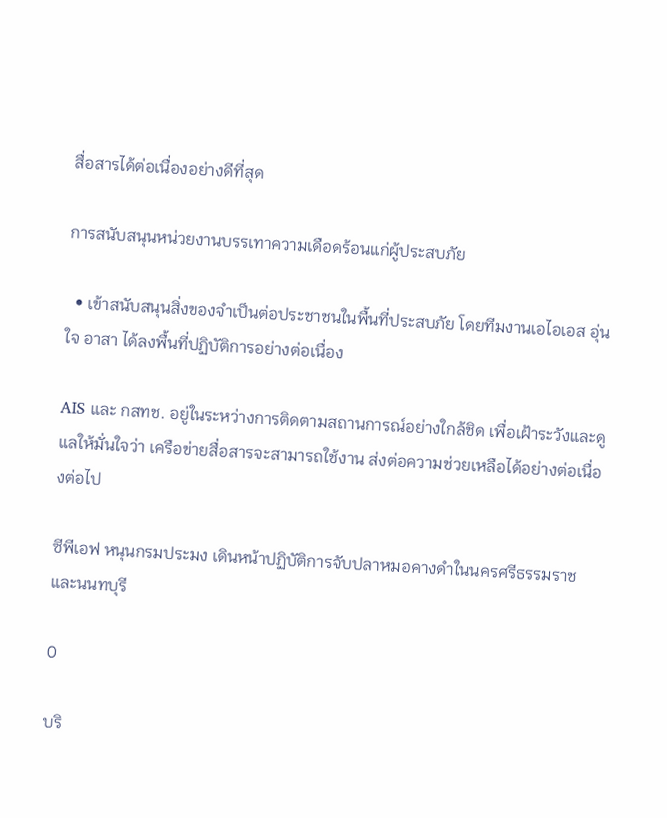สื่อสารได้ต่อเนื่องอย่างดีที่สุด

การสนับสนุนหน่วยงานบรรเทาความเดือดร้อนแก่ผู้ประสบภัย

  • เข้าสนับสนุนสิ่งของจำเป็นต่อประชาชนในพื้นที่ประสบภัย โดยทีมงานเอไอเอส อุ่นใจ อาสา ได้ลงพื้นที่ปฏิบัติการอย่างต่อเนื่อง

AIS และ กสทช. อยู่ในระหว่างการติดตามสถานการณ์อย่างใกล้ชิด เพื่อเฝ้าระวังและดูแลให้มั่นใจว่า เครือข่ายสื่อสารจะสามารถใช้งาน ส่งต่อความช่วยเหลือได้อย่างต่อเนื่องต่อไป

ซีพีเอฟ หนุนกรมประมง เดินหน้าปฏิบัติการจับปลาหมอคางดำในนครศรีธรรมราช และนนทบุรี

0

บริ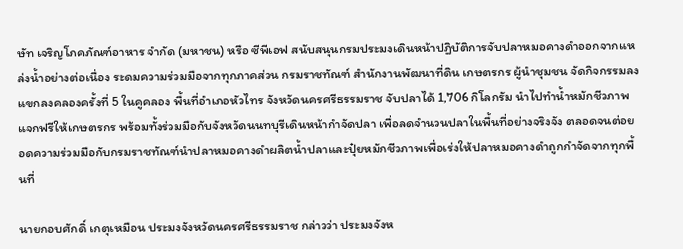ษัท เจริญโภคภัณฑ์อาหาร จำกัด (มหาชน) หรือ ซีพีเอฟ สนับสนุนกรมประมงเดินหน้าปฏิบัติการจับปลาหมอคางดำออกจากแหล่งน้ำอย่างต่อเนื่อง ระดมความร่วมมือจากทุกภาคส่วน กรมราชทัณฑ์ สำนักงานพัฒนาที่ดิน เกษตรกร ผู้นำชุมชน จัดกิจกรรมลงแขกลงคลองครั้งที่ 5 ในคูคลอง พื้นที่อำเภอหัวไทร จังหวัดนครศรีธรรมราช จับปลาได้ 1,706 กิโลกรัม นำไปทำน้ำหมักชีวภาพแจกฟรีให้เกษตรกร พร้อมทั้งร่วมมือกับจังหวัดนนทบุรีเดินหน้ากำจัดปลา เพื่อลดจำนวนปลาในพื้นที่อย่างจริงจัง ตลอดจนต่อยอดความร่วมมือกับกรมราชทัณฑ์นำปลาหมอคางดำผลิตน้ำปลาและปุ๋ยหมักชีวภาพเพื่อเร่งให้ปลาหมอคางดำถูกกำจัดจากทุกพื้นที่

นายกอบศักดิ์ เกตุเหมือน ประมงจังหวัดนครศรีธรรมราช กล่าวว่า ประมงจังห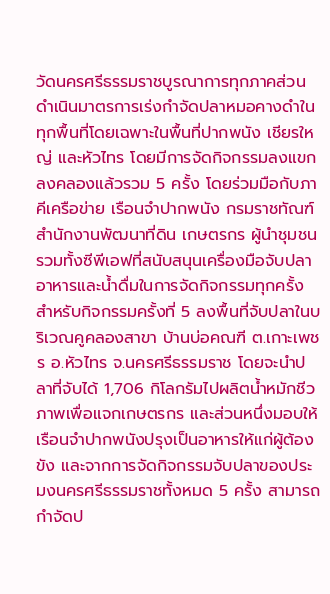วัดนครศรีธรรมราชบูรณาการทุกภาคส่วนดำเนินมาตรการเร่งกำจัดปลาหมอคางดำในทุกพื้นที่โดยเฉพาะในพื้นที่ปากพนัง เชียรใหญ่ และหัวไทร โดยมีการจัดกิจกรรมลงแขกลงคลองแล้วรวม 5 ครั้ง โดยร่วมมือกับภาคีเครือข่าย เรือนจำปากพนัง กรมราชทัณฑ์ สำนักงานพัฒนาที่ดิน เกษตรกร ผู้นำชุมชน รวมทั้งซีพีเอฟที่สนับสนุนเครื่องมือจับปลา อาหารและน้ำดื่มในการจัดกิจกรรมทุกครั้ง สำหรับกิจกรรมครั้งที่ 5 ลงพื้นที่จับปลาในบริเวณคูคลองสาขา บ้านบ่อคณฑี ต.เกาะเพชร อ.หัวไทร จ.นครศรีธรรมราช โดยจะนำปลาที่จับได้ 1,706 กิโลกรัมไปผลิตน้ำหมักชีวภาพเพื่อแจกเกษตรกร และส่วนหนึ่งมอบให้เรือนจำปากพนังปรุงเป็นอาหารให้แก่ผู้ต้องขัง และจากการจัดกิจกรรมจับปลาของประมงนครศรีธรรมราชทั้งหมด 5 ครั้ง สามารถกำจัดป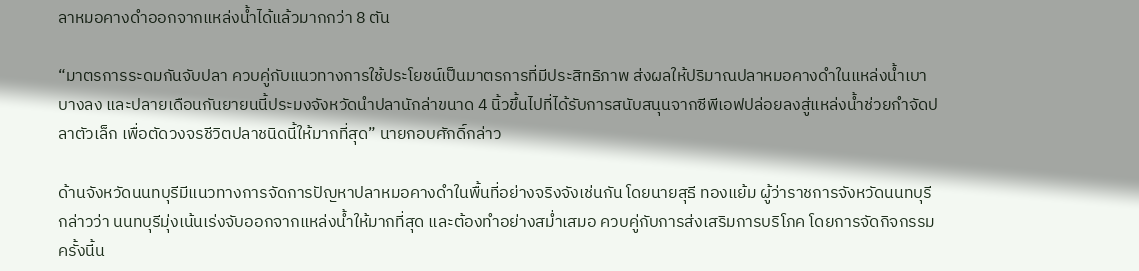ลาหมอคางดำออกจากแหล่งน้ำได้แล้วมากกว่า 8 ตัน

“มาตรการระดมกันจับปลา ควบคู่กับแนวทางการใช้ประโยชน์เป็นมาตรการที่มีประสิทธิภาพ ส่งผลให้ปริมาณปลาหมอคางดำในแหล่งน้ำเบาบางลง และปลายเดือนกันยายนนี้ประมงจังหวัดนำปลานักล่าขนาด 4 นิ้วขึ้นไปที่ได้รับการสนับสนุนจากซีพีเอฟปล่อยลงสู่แหล่งน้ำช่วยกำจัดปลาตัวเล็ก เพื่อตัดวงจรชีวิตปลาชนิดนี้ให้มากที่สุด” นายกอบศักดิ์กล่าว

ด้านจังหวัดนนทบุรีมีแนวทางการจัดการปัญหาปลาหมอคางดำในพื้นที่อย่างจริงจังเช่นกัน โดยนายสุธี ทองแย้ม ผู้ว่าราชการจังหวัดนนทบุรี กล่าวว่า นนทบุรีมุ่งเน้นเร่งจับออกจากแหล่งน้ำให้มากที่สุด และต้องทำอย่างสม่ำเสมอ ควบคู่กับการส่งเสริมการบริโภค โดยการจัดกิจกรรมครั้งนี้น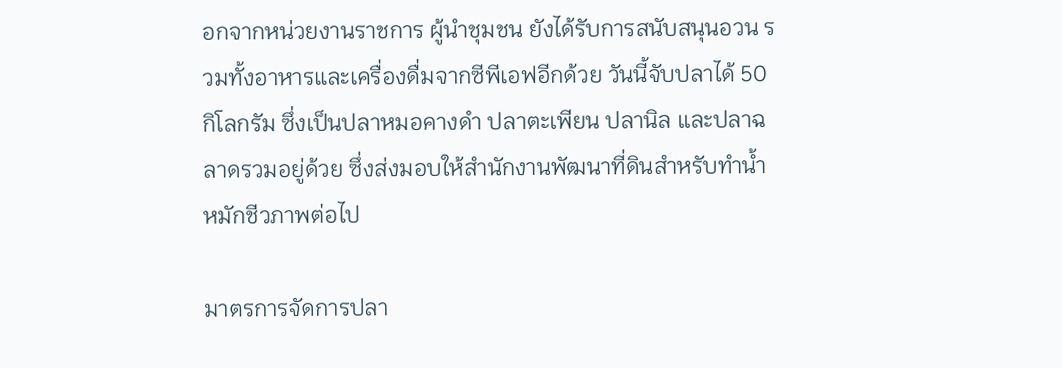อกจากหน่วยงานราชการ ผู้นำชุมชน ยังได้รับการสนับสนุนอวน รวมทั้งอาหารและเครื่องดื่มจากซีพีเอฟอีกด้วย วันนี้จับปลาได้ 50 กิโลกรัม ซึ่งเป็นปลาหมอคางดำ ปลาตะเพียน ปลานิล และปลาฉลาดรวมอยู่ด้วย ซึ่งส่งมอบให้สำนักงานพัฒนาที่ดินสำหรับทำน้ำหมักชีวภาพต่อไป

มาตรการจัดการปลา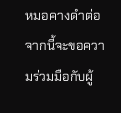หมอคางดำต่อจากนี้จะขอความร่วมมือกับผู้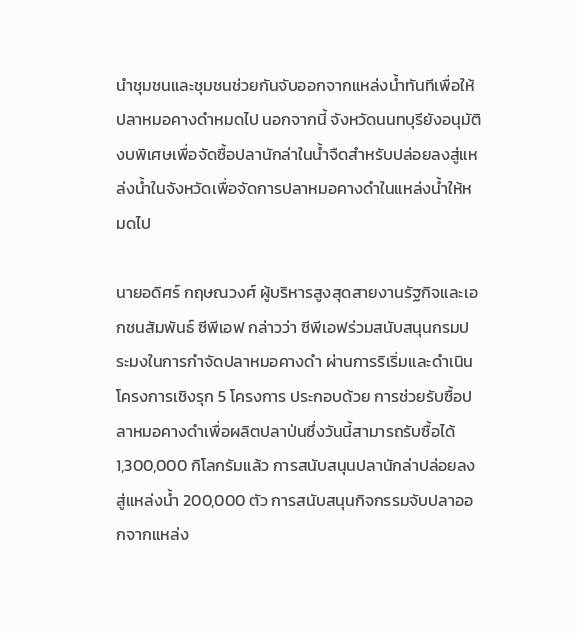นำชุมชนและชุมชนช่วยกันจับออกจากแหล่งน้ำทันทีเพื่อให้ปลาหมอคางดำหมดไป นอกจากนี้ จังหวัดนนทบุรียังอนุมัติงบพิเศษเพื่อจัดซื้อปลานักล่าในน้ำจืดสำหรับปล่อยลงสู่แหล่งน้ำในจังหวัดเพื่อจัดการปลาหมอคางดำในแหล่งน้ำให้หมดไป

นายอดิศร์ กฤษณวงศ์ ผู้บริหารสูงสุดสายงานรัฐกิจและเอกชนสัมพันธ์ ซีพีเอฟ กล่าวว่า ซีพีเอฟร่วมสนับสนุนกรมประมงในการกำจัดปลาหมอคางดำ ผ่านการริเริ่มและดำเนินโครงการเชิงรุก 5 โครงการ ประกอบด้วย การช่วยรับซื้อปลาหมอคางดำเพื่อผลิตปลาป่นซึ่งวันนี้สามารถรับซื้อได้ 1,300,000 กิโลกรัมแล้ว การสนับสนุนปลานักล่าปล่อยลงสู่แหล่งน้ำ 200,000 ตัว การสนับสนุนกิจกรรมจับปลาออกจากแหล่ง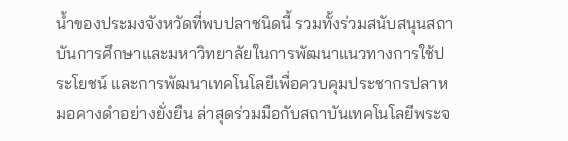น้ำของประมงจังหวัดที่พบปลาชนิดนี้ รวมทั้งร่วมสนับสนุนสถาบันการศึกษาและมหาวิทยาลัยในการพัฒนาแนวทางการใช้ประโยชน์ และการพัฒนาเทคโนโลยีเพื่อควบคุมประชากรปลาหมอคางดำอย่างยั่งยืน ล่าสุดร่วมมือกับสถาบันเทคโนโลยีพระจ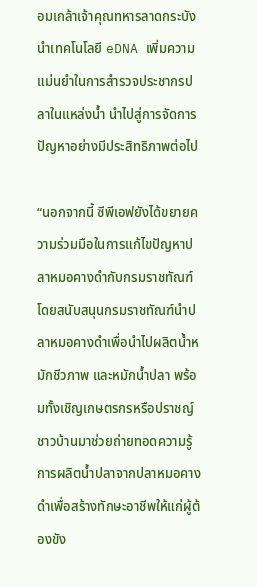อมเกล้าเจ้าคุณทหารลาดกระบังนำเทคโนโลยี eDNA เพิ่มความแม่นยำในการสำรวจประชากรปลาในแหล่งน้ำ นำไปสู่การจัดการปัญหาอย่างมีประสิทธิภาพต่อไป

“นอกจากนี้ ซีพีเอฟยังได้ขยายความร่วมมือในการแก้ไขปัญหาปลาหมอคางดำกับกรมราชทัณฑ์ โดยสนับสนุนกรมราชทัณฑ์นำปลาหมอคางดำเพื่อนำไปผลิตน้ำหมักชีวภาพ และหมักน้ำปลา พร้อมทั้งเชิญเกษตรกรหรือปราชญ์ชาวบ้านมาช่วยถ่ายทอดความรู้การผลิตน้ำปลาจากปลาหมอคางดำเพื่อสร้างทักษะอาชีพให้แก่ผู้ต้องขัง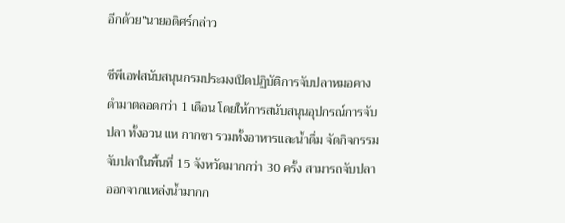อีกด้วย”นายอดิศร์กล่าว

ซีพีเอฟสนับสนุนกรมประมงเปิดปฏิบัติการจับปลาหมอคางดำมาตลอดกว่า 1 เดือน โดยให้การสนับสนุนอุปกรณ์การจับปลา ทั้งอวน แห กากชา รวมทั้งอาหารและน้ำดื่ม จัดกิจกรรมจับปลาในพื้นที่ 15 จังหวัดมากกว่า 30 ครั้ง สามารถจับปลาออกจากแหล่งน้ำมากก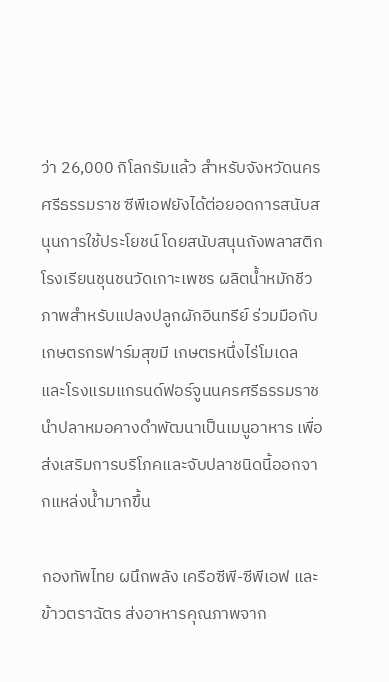ว่า 26,000 กิโลกรัมแล้ว สำหรับจังหวัดนครศรีธรรมราช ซีพีเอฟยังได้ต่อยอดการสนับสนุนการใช้ประโยชน์ โดยสนับสนุนถังพลาสติกโรงเรียนชุนชนวัดเกาะเพชร ผลิตน้ำหมักชีวภาพสำหรับแปลงปลูกผักอินทรีย์ ร่วมมือกับเกษตรกรฟาร์มสุขมี เกษตรหนึ่งไร่โมเดล และโรงแรมแกรนด์ฟอร์จูนนครศรีธรรมราชนำปลาหมอคางดำพัฒนาเป็นเมนูอาหาร เพื่อส่งเสริมการบริโภคและจับปลาชนิดนี้ออกจากแหล่งน้ำมากขึ้น

กองทัพไทย ผนึกพลัง เครือซีพี-ซีพีเอฟ และข้าวตราฉัตร ส่งอาหารคุณภาพจาก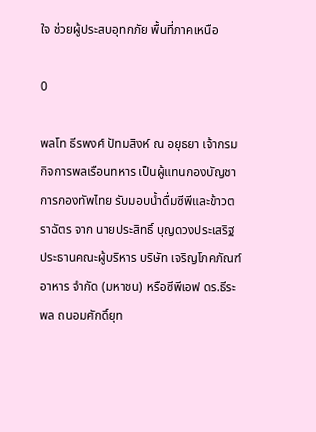ใจ ช่วยผู้ประสบอุทกภัย พื้นที่ภาคเหนือ

0

พลโท ธีรพงศ์ ปัทมสิงห์ ณ อยุธยา เจ้ากรมกิจการพลเรือนทหาร เป็นผู้แทนกองบัญชาการกองทัพไทย รับมอบน้ำดื่มซีพีและข้าวตราฉัตร จาก นายประสิทธิ์ บุญดวงประเสริฐ ประธานคณะผู้บริหาร บริษัท เจริญโภคภัณฑ์อาหาร จำกัด (มหาชน) หรือซีพีเอฟ ดร.ธีระพล ถนอมศักดิ์ยุท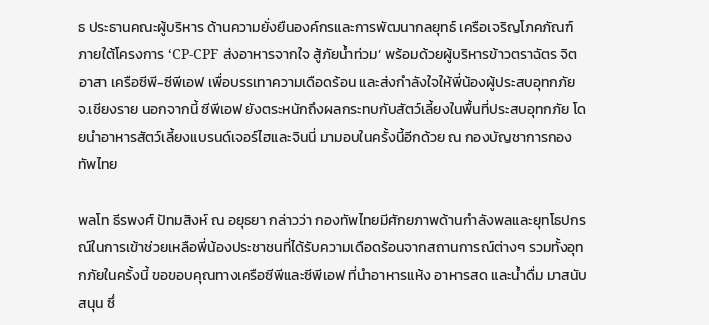ธ ประธานคณะผู้บริหาร ด้านความยั่งยืนองค์กรและการพัฒนากลยุทธ์ เครือเจริญโภคภัณฑ์ ภายใต้โครงการ ‘CP-CPF ส่งอาหารจากใจ สู้ภัยน้ำท่วม’ พร้อมด้วยผู้บริหารข้าวตราฉัตร จิตอาสา เครือซีพี-ซีพีเอฟ เพื่อบรรเทาความเดือดร้อน และส่งกำลังใจให้พี่น้องผู้ประสบอุทกภัย จ.เชียงราย นอกจากนี้ ซีพีเอฟ ยังตระหนักถึงผลกระทบกับสัตว์เลี้ยงในพื้นที่ประสบอุทกภัย โดยนำอาหารสัตว์เลี้ยงแบรนด์เจอร์ไฮและจินนี่ มามอบในครั้งนี้อีกด้วย ณ กองบัญชาการกองทัพไทย

พลโท ธีรพงศ์ ปัทมสิงห์ ณ อยุธยา กล่าวว่า กองทัพไทยมีศักยภาพด้านกำลังพลและยุทโธปกรณ์ในการเข้าช่วยเหลือพี่น้องประชาชนที่ได้รับความเดือดร้อนจากสถานการณ์ต่างๆ รวมทั้งอุทกภัยในครั้งนี้ ขอขอบคุณทางเครือซีพีและซีพีเอฟ ที่นำอาหารแห้ง อาหารสด และน้ำดื่ม มาสนับสนุน ซึ่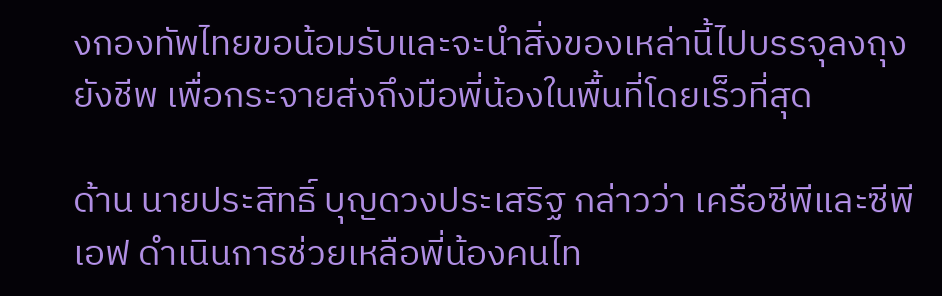งกองทัพไทยขอน้อมรับและจะนำสิ่งของเหล่านี้ไปบรรจุลงถุงยังชีพ เพื่อกระจายส่งถึงมือพี่น้องในพื้นที่โดยเร็วที่สุด

ด้าน นายประสิทธิ์ บุญดวงประเสริฐ กล่าวว่า เครือซีพีและซีพีเอฟ ดำเนินการช่วยเหลือพี่น้องคนไท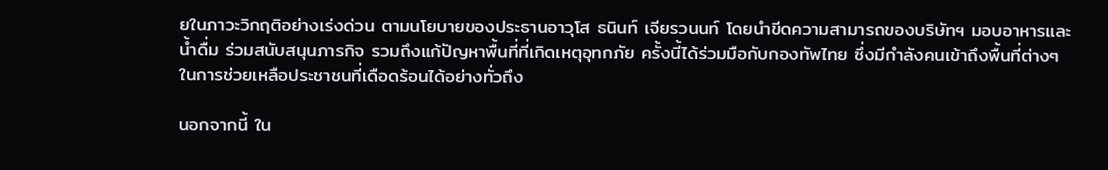ยในภาวะวิกฤติอย่างเร่งด่วน ตามนโยบายของประธานอาวุโส ธนินท์ เจียรวนนท์ โดยนำขีดความสามารถของบริษัทฯ มอบอาหารและน้ำดื่ม ร่วมสนับสนุนภารกิจ รวมถึงแก้ปัญหาพื้นที่ที่เกิดเหตุอุทกภัย ครั้งนี้ได้ร่วมมือกับกองทัพไทย ซึ่งมีกำลังคนเข้าถึงพื้นที่ต่างๆ ในการช่วยเหลือประชาชนที่เดือดร้อนได้อย่างทั่วถึง

นอกจากนี้ ใน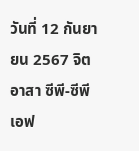วันที่ 12 กันยายน 2567 จิตอาสา ซีพี-ซีพีเอฟ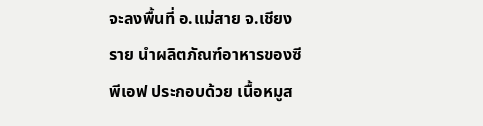จะลงพื้นที่ อ.แม่สาย จ.เชียงราย นำผลิตภัณฑ์อาหารของซีพีเอฟ ประกอบด้วย เนื้อหมูส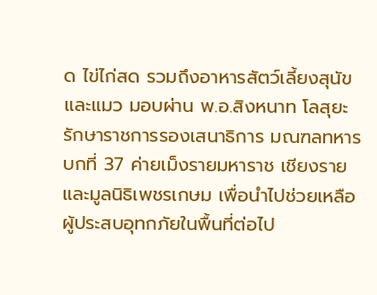ด ไข่ไก่สด รวมถึงอาหารสัตว์เลี้ยงสุนัขและแมว มอบผ่าน พ.อ.สิงหนาท โลสุยะ รักษาราชการรองเสนาธิการ มณฑลทหารบกที่ 37 ค่ายเม็งรายมหาราช เชียงราย และมูลนิธิเพชรเกษม เพื่อนำไปช่วยเหลือผู้ประสบอุทกภัยในพื้นที่ต่อไป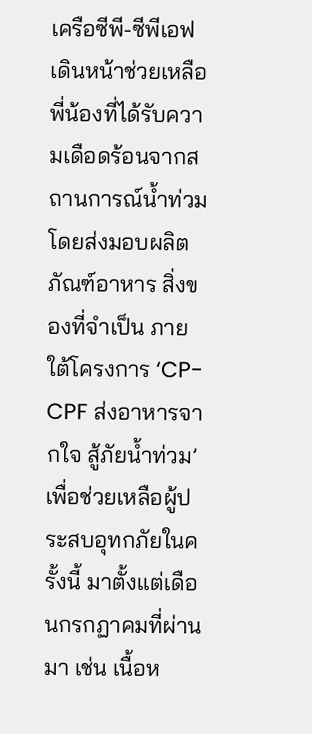เครือซีพี-ซีพีเอฟ เดินหน้าช่วยเหลือพี่น้องที่ได้รับความเดือดร้อนจากสถานการณ์น้ำท่วม โดยส่งมอบผลิตภัณฑ์อาหาร สิ่งของที่จำเป็น ภายใต้โครงการ ‘CP-CPF ส่งอาหารจากใจ สู้ภัยน้ำท่วม’ เพื่อช่วยเหลือผู้ประสบอุทกภัยในครั้งนี้ มาตั้งแต่เดือนกรกฏาคมที่ผ่านมา เช่น เนื้อห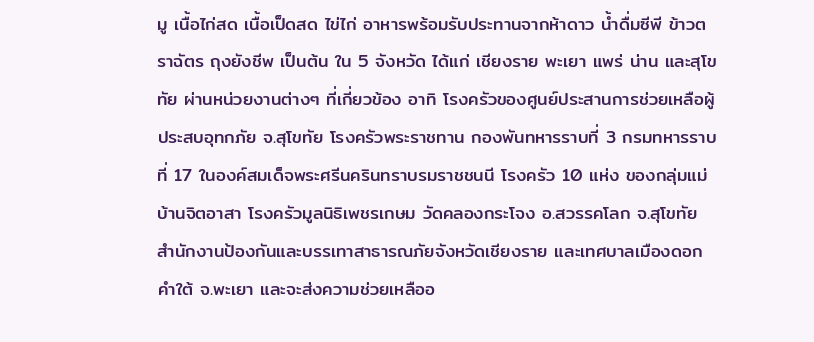มู เนื้อไก่สด เนื้อเป็ดสด ไข่ไก่ อาหารพร้อมรับประทานจากห้าดาว น้ำดื่มซีพี ข้าวตราฉัตร ถุงยังชีพ เป็นต้น ใน 5 จังหวัด ได้แก่ เชียงราย พะเยา แพร่ น่าน และสุโขทัย ผ่านหน่วยงานต่างๆ ที่เกี่ยวข้อง อาทิ โรงครัวของศูนย์ประสานการช่วยเหลือผู้ประสบอุทกภัย จ.สุโขทัย โรงครัวพระราชทาน กองพันทหารราบที่ 3 กรมทหารราบที่ 17 ในองค์สมเด็จพระศรีนครินทราบรมราชชนนี โรงครัว 10 แห่ง ของกลุ่มแม่บ้านจิตอาสา โรงครัวมูลนิธิเพชรเกษม วัดคลองกระโจง อ.สวรรคโลก จ.สุโขทัย สำนักงานป้องกันและบรรเทาสาธารณภัยจังหวัดเชียงราย และเทศบาลเมืองดอกคำใต้ จ.พะเยา และจะส่งความช่วยเหลืออ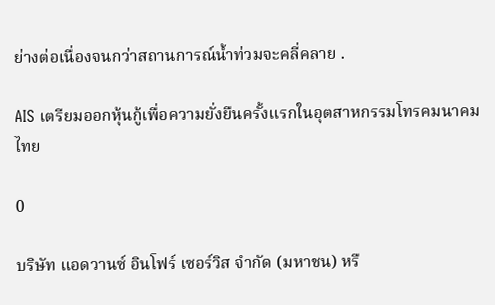ย่างต่อเนื่องจนกว่าสถานการณ์น้ำท่วมจะคลี่คลาย .

AIS เตรียมออกหุ้นกู้เพื่อความยั่งยืนครั้งแรกในอุตสาหกรรมโทรคมนาคมไทย

0

บริษัท แอดวานซ์ อินโฟร์ เซอร์วิส จำกัด (มหาชน) หรื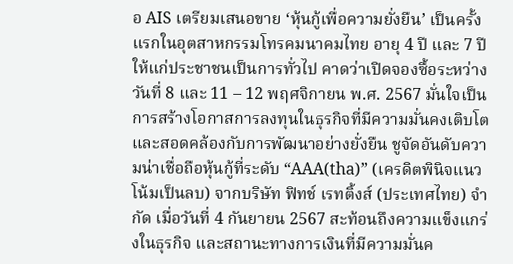อ AIS เตรียมเสนอขาย ‘หุ้นกู้เพื่อความยั่งยืน’ เป็นครั้งแรกในอุตสาหกรรมโทรคมนาคมไทย อายุ 4 ปี และ 7 ปี ให้แก่ประชาชนเป็นการทั่วไป คาดว่าเปิดจองซื้อระหว่างวันที่ 8 และ 11 – 12 พฤศจิกายน พ.ศ. 2567 มั่นใจเป็นการสร้างโอกาสการลงทุนในธุรกิจที่มีความมั่นคงเติบโตและสอดคล้องกับการพัฒนาอย่างยั่งยืน ชูจัดอันดับความน่าเชื่อถือหุ้นกู้ที่ระดับ “AAA(tha)” (เครดิตพินิจแนวโน้มเป็นลบ) จากบริษัท ฟิทช์ เรทติ้งส์ (ประเทศไทย) จำกัด เมื่อวันที่ 4 กันยายน 2567 สะท้อนถึงความแข็งแกร่งในธุรกิจ และสถานะทางการเงินที่มีความมั่นค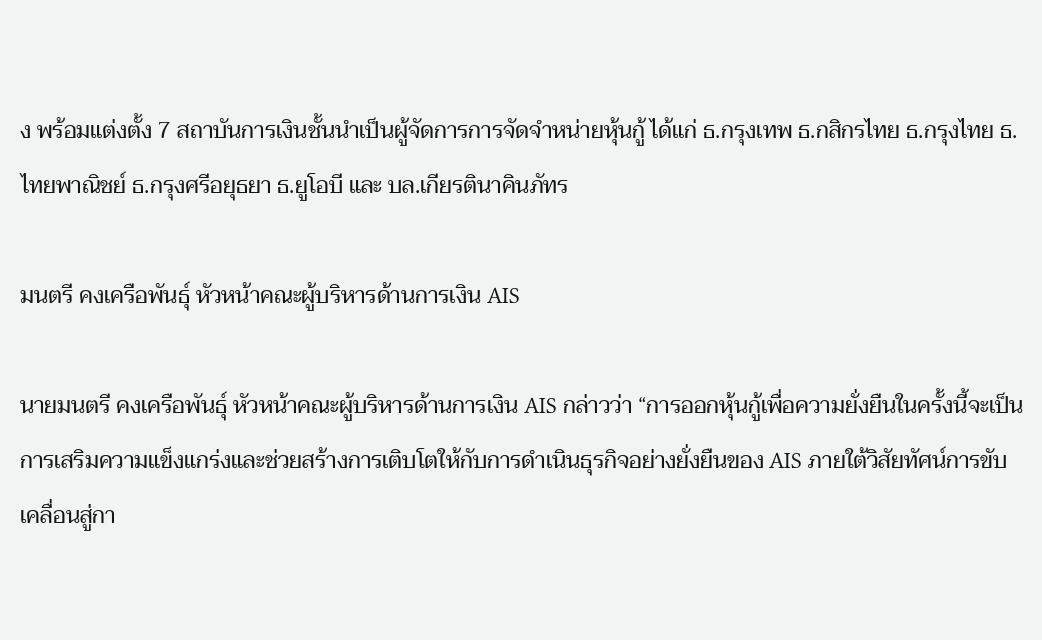ง พร้อมแต่งตั้ง 7 สถาบันการเงินชั้นนำเป็นผู้จัดการการจัดจำหน่ายหุ้นกู้ ได้แก่ ธ.กรุงเทพ ธ.กสิกรไทย ธ.กรุงไทย ธ.ไทยพาณิชย์ ธ.กรุงศรีอยุธยา ธ.ยูโอบี และ บล.เกียรตินาคินภัทร

มนตรี คงเครือพันธุ์ หัวหน้าคณะผู้บริหารด้านการเงิน AIS

นายมนตรี คงเครือพันธุ์ หัวหน้าคณะผู้บริหารด้านการเงิน AIS กล่าวว่า “การออกหุ้นกู้เพื่อความยั่งยืนในครั้งนี้จะเป็นการเสริมความแข็งแกร่งและช่วยสร้างการเติบโตให้กับการดำเนินธุรกิจอย่างยั่งยืนของ AIS ภายใต้วิสัยทัศน์การขับเคลื่อนสู่กา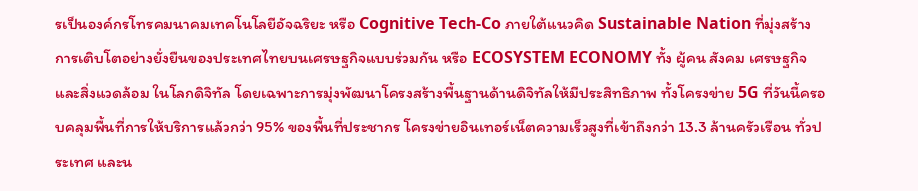รเป็นองค์กรโทรคมนาคมเทคโนโลยีอัจฉริยะ หรือ Cognitive Tech-Co ภายใต้แนวคิด Sustainable Nation ที่มุ่งสร้างการเติบโตอย่างยั่งยืนของประเทศไทยบนเศรษฐกิจแบบร่วมกัน หรือ ECOSYSTEM ECONOMY ทั้ง ผู้คน สังคม เศรษฐกิจ และสิ่งแวดล้อม ในโลกดิจิทัล โดยเฉพาะการมุ่งพัฒนาโครงสร้างพื้นฐานด้านดิจิทัลให้มีประสิทธิภาพ ทั้งโครงข่าย 5G ที่วันนี้ครอบคลุมพื้นที่การให้บริการแล้วกว่า 95% ของพื้นที่ประชากร โครงข่ายอินเทอร์เน็ตความเร็วสูงที่เข้าถึงกว่า 13.3 ล้านครัวเรือน ทั่วประเทศ และน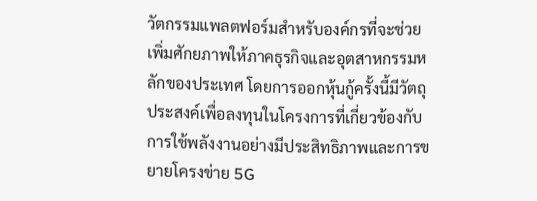วัตกรรมแพลตฟอร์มสำหรับองค์กรที่จะช่วยเพิ่มศักยภาพให้ภาคธุรกิจและอุตสาหกรรมหลักของประเทศ โดยการออกหุ้นกู้ครั้งนี้มีวัตถุประสงค์เพื่อลงทุนในโครงการที่เกี่ยวข้องกับการใช้พลังงานอย่างมีประสิทธิภาพและการขยายโครงข่าย 5G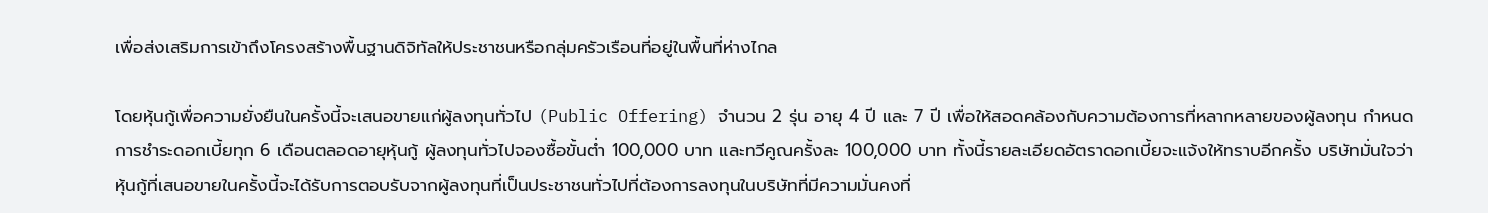เพื่อส่งเสริมการเข้าถึงโครงสร้างพื้นฐานดิจิทัลให้ประชาชนหรือกลุ่มครัวเรือนที่อยู่ในพื้นที่ห่างไกล

โดยหุ้นกู้เพื่อความยั่งยืนในครั้งนี้จะเสนอขายแก่ผู้ลงทุนทั่วไป (Public Offering) จำนวน 2 รุ่น อายุ 4 ปี และ 7 ปี เพื่อให้สอดคล้องกับความต้องการที่หลากหลายของผู้ลงทุน กำหนดการชำระดอกเบี้ยทุก 6 เดือนตลอดอายุหุ้นกู้ ผู้ลงทุนทั่วไปจองซื้อขั้นต่ำ 100,000 บาท และทวีคูณครั้งละ 100,000 บาท ทั้งนี้รายละเอียดอัตราดอกเบี้ยจะแจ้งให้ทราบอีกครั้ง บริษัทมั่นใจว่าหุ้นกู้ที่เสนอขายในครั้งนี้จะได้รับการตอบรับจากผู้ลงทุนที่เป็นประชาชนทั่วไปที่ต้องการลงทุนในบริษัทที่มีความมั่นคงที่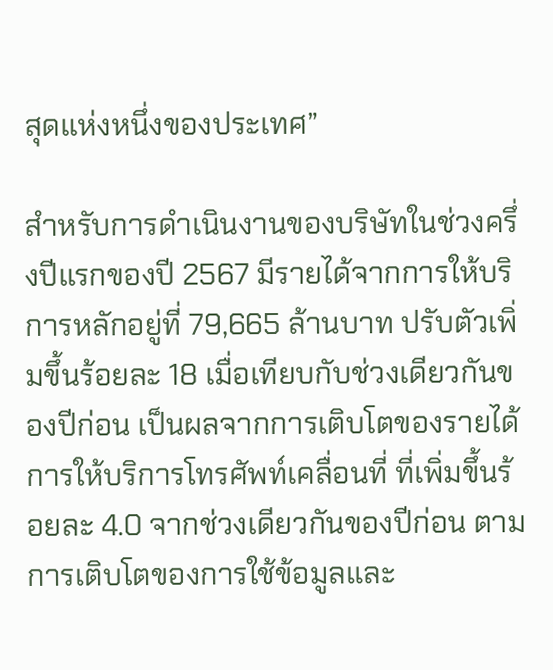สุดแห่งหนึ่งของประเทศ”

สำหรับการดำเนินงานของบริษัทในช่วงครึ่งปีแรกของปี 2567 มีรายได้จากการให้บริการหลักอยู่ที่ 79,665 ล้านบาท ปรับตัวเพิ่มขึ้นร้อยละ 18 เมื่อเทียบกับช่วงเดียวกันของปีก่อน เป็นผลจากการเติบโตของรายได้การให้บริการโทรศัพท์เคลื่อนที่ ที่เพิ่มขึ้นร้อยละ 4.0 จากช่วงเดียวกันของปีก่อน ตามการเติบโตของการใช้ข้อมูลและ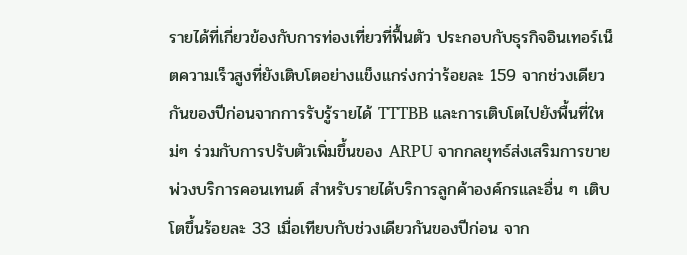รายได้ที่เกี่ยวข้องกับการท่องเที่ยวที่ฟื้นตัว ประกอบกับธุรกิจอินเทอร์เน็ตความเร็วสูงที่ยังเติบโตอย่างแข็งแกร่งกว่าร้อยละ 159 จากช่วงเดียวกันของปีก่อนจากการรับรู้รายได้ TTTBB และการเติบโตไปยังพื้นที่ใหม่ๆ ร่วมกับการปรับตัวเพิ่มขึ้นของ ARPU จากกลยุทธ์ส่งเสริมการขายพ่วงบริการคอนเทนต์ สำหรับรายได้บริการลูกค้าองค์กรและอื่น ๆ เติบโตขึ้นร้อยละ 33 เมื่อเทียบกับช่วงเดียวกันของปีก่อน จาก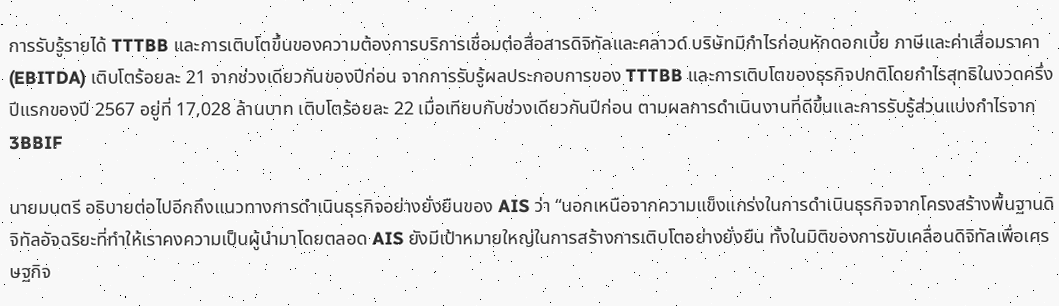การรับรู้รายได้ TTTBB และการเติบโตขึ้นของความต้องการบริการเชื่อมต่อสื่อสารดิจิทัลและคลาวด์ บริษัทมีกำไรก่อนหักดอกเบี้ย ภาษีและค่าเสื่อมราคา (EBITDA) เติบโตร้อยละ 21 จากช่วงเดียวกันของปีก่อน จากการรับรู้ผลประกอบการของ TTTBB และการเติบโตของธุรกิจปกติโดยกำไรสุทธิในงวดครึ่งปีแรกของปี 2567 อยู่ที่ 17,028 ล้านบาท เติบโตร้อยละ 22 เมื่อเทียบกับช่วงเดียวกันปีก่อน ตามผลการดำเนินงานที่ดีขึ้นและการรับรู้ส่วนแบ่งกำไรจาก 3BBIF

นายมนตรี อธิบายต่อไปอีกถึงแนวทางการดำเนินธุรกิจอย่างยั่งยืนของ AIS ว่า “นอกเหนือจากความแข็งแกร่งในการดำเนินธุรกิจจากโครงสร้างพื้นฐานดิจิทัลอัจฉริยะที่ทำให้เราคงความเป็นผู้นำมาโดยตลอด AIS ยังมีเป้าหมายใหญ่ในการสร้างการเติบโตอย่างยั่งยืน ทั้งในมิติของการขับเคลื่อนดิจิทัลเพื่อเศรษฐกิจ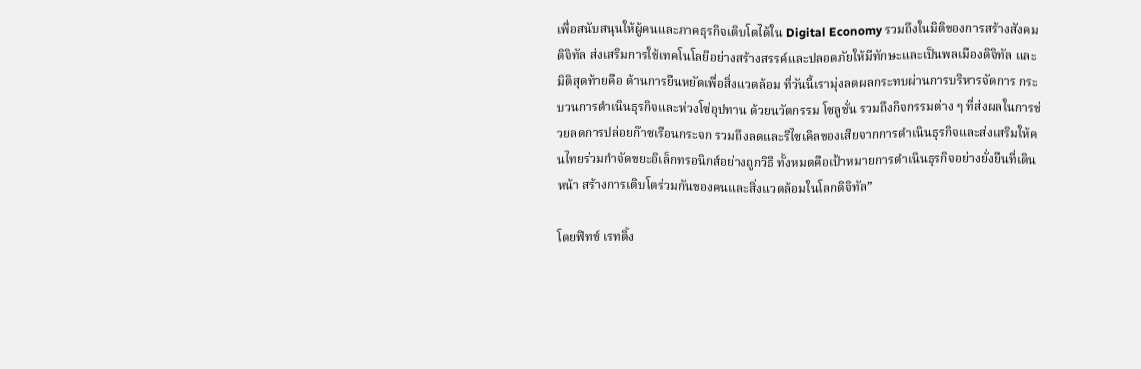เพื่อสนับสนุนให้ผู้คนและภาคธุรกิจเติบโตได้ใน Digital Economy รวมถึงในมิติของการสร้างสังคมดิจิทัล ส่งเสริมการใช้เทคโนโลยีอย่างสร้างสรรค์และปลอดภัยให้มีทักษะและเป็นพลเมืองดิจิทัล และมิติสุดท้ายคือ ด้านการยืนหยัดเพื่อสิ่งแวดล้อม ที่วันนี้เรามุ่งลดผลกระทบผ่านการบริหารจัดการ กระบวนการดำเนินธุรกิจและห่วงโซ่อุปทาน ด้วยนวัตกรรม โซลูชั่น รวมถึงกิจกรรมต่าง ๆ ที่ส่งผลในการช่วยลดการปล่อยก๊าซเรือนกระจก รวมถึงลดและรีไซเคิลของเสียจากการดำเนินธุรกิจและส่งเสริมให้คนไทยร่วมกำจัดขยะอิเล็กทรอนิกส์อย่างถูกวิธี ทั้งหมดคือเป้าหมายการดำเนินธุรกิจอย่างยั่งยืนที่เดินหน้า สร้างการเติบโตร่วมกันของคนและสิ่งแวดล้อมในโลกดิจิทัล”

โดยฟิทช์ เรทติ้ง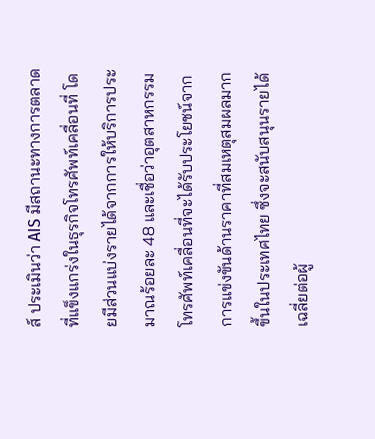ส์ ประเมินว่า AIS มีสถานะทางการตลาดที่แข็งแกร่งในธุรกิจโทรศัพท์เคลื่อนที่ โดยมีส่วนแบ่งรายได้จากการให้บริการประมาณร้อยละ 48 และเชื่อว่าอุตสาหกรรมโทรศัพท์เคลื่อนที่จะได้รับประโยชน์จากการแข่งขันด้านราคาที่สมเหตุสมผลมากขึ้นในประเทศไทย ซึ่งจะสนับสนุนรายได้เฉลี่ยต่อผู้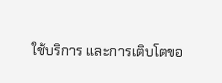ใช้บริการ และการเติบโตขอ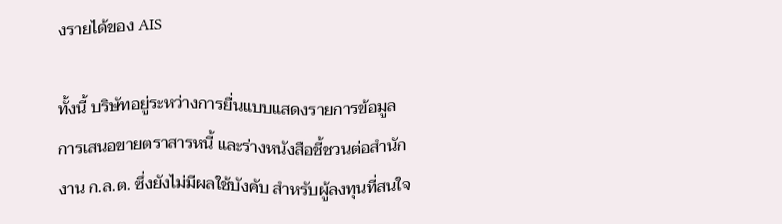งรายได้ของ AIS

ทั้งนี้ บริษัทอยู่ระหว่างการยื่นแบบแสดงรายการข้อมูลการเสนอขายตราสารหนี้ และร่างหนังสือชี้ชวนต่อสำนักงาน ก.ล.ต. ซึ่งยังไม่มีผลใช้บังคับ สำหรับผู้ลงทุนที่สนใจ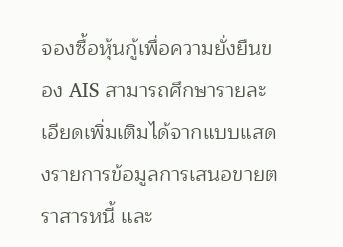จองซื้อหุ้นกู้เพื่อความยั่งยืนของ AIS สามารถศึกษารายละเอียดเพิ่มเติมได้จากแบบแสดงรายการข้อมูลการเสนอขายตราสารหนี้ และ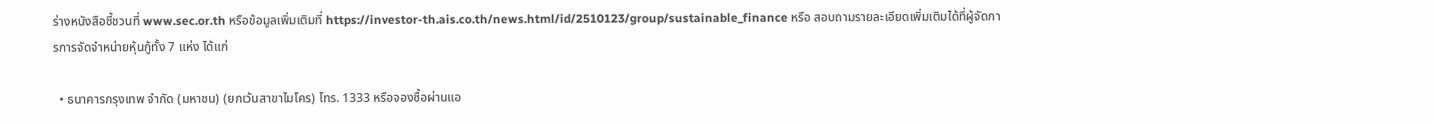ร่างหนังสือชี้ชวนที่ www.sec.or.th หรือข้อมูลเพิ่มเติมที่ https://investor-th.ais.co.th/news.html/id/2510123/group/sustainable_finance หรือ สอบถามรายละเอียดเพิ่มเติมได้ที่ผู้จัดการการจัดจำหน่ายหุ้นกู้ทั้ง 7 แห่ง ได้แก่

  • ธนาคารกรุงเทพ จำกัด (มหาชน) (ยกเว้นสาขาไมโคร) โทร. 1333 หรือจองซื้อผ่านแอ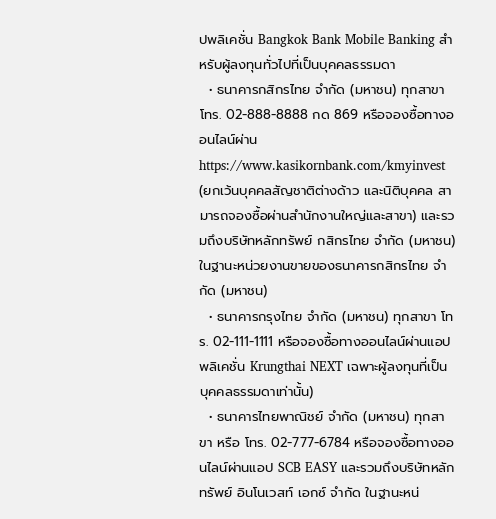ปพลิเคชั่น Bangkok Bank Mobile Banking สำหรับผู้ลงทุนทั่วไปที่เป็นบุคคลธรรมดา
  • ธนาคารกสิกรไทย จำกัด (มหาชน) ทุกสาขา โทร. 02-888-8888 กด 869 หรือจองซื้อทางออนไลน์ผ่าน https://www.kasikornbank.com/kmyinvest (ยกเว้นบุคคลสัญชาติต่างด้าว และนิติบุคคล สามารถจองซื้อผ่านสำนักงานใหญ่และสาขา) และรวมถึงบริษัทหลักทรัพย์ กสิกรไทย จำกัด (มหาชน) ในฐานะหน่วยงานขายของธนาคารกสิกรไทย จำกัด (มหาชน)
  • ธนาคารกรุงไทย จำกัด (มหาชน) ทุกสาขา โทร. 02-111-1111 หรือจองซื้อทางออนไลน์ผ่านแอปพลิเคชั่น Krungthai NEXT เฉพาะผู้ลงทุนที่เป็นบุคคลธรรมดาเท่านั้น)
  • ธนาคารไทยพาณิชย์ จำกัด (มหาชน) ทุกสาขา หรือ โทร. 02-777-6784 หรือจองซื้อทางออนไลน์ผ่านแอป SCB EASY และรวมถึงบริษัทหลักทรัพย์ อินโนเวสท์ เอกซ์ จำกัด ในฐานะหน่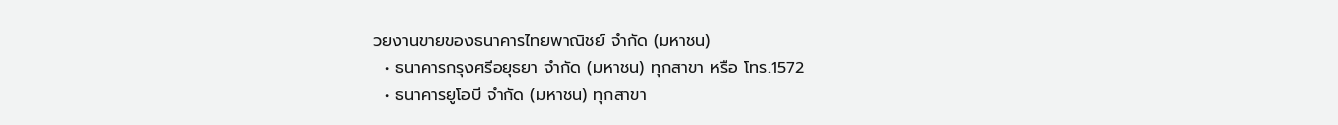วยงานขายของธนาคารไทยพาณิชย์ จำกัด (มหาชน)
  • ธนาคารกรุงศรีอยุธยา จำกัด (มหาชน) ทุกสาขา หรือ โทร.1572
  • ธนาคารยูโอบี จำกัด (มหาชน) ทุกสาขา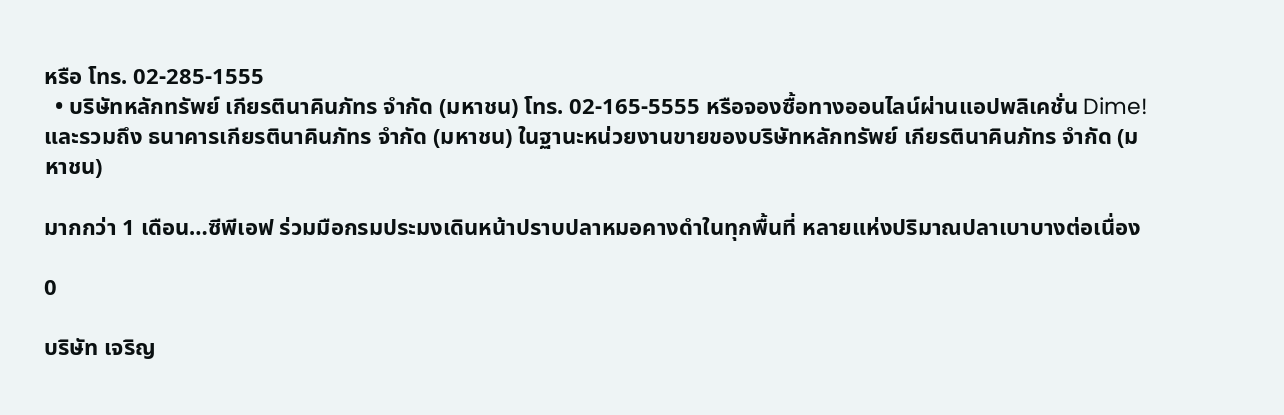หรือ โทร. 02-285-1555
  • บริษัทหลักทรัพย์ เกียรตินาคินภัทร จำกัด (มหาชน) โทร. 02-165-5555 หรือจองซื้อทางออนไลน์ผ่านแอปพลิเคชั่น Dime! และรวมถึง ธนาคารเกียรตินาคินภัทร จำกัด (มหาชน) ในฐานะหน่วยงานขายของบริษัทหลักทรัพย์ เกียรตินาคินภัทร จำกัด (มหาชน)

มากกว่า 1 เดือน…ซีพีเอฟ ร่วมมือกรมประมงเดินหน้าปราบปลาหมอคางดำในทุกพื้นที่ หลายแห่งปริมาณปลาเบาบางต่อเนื่อง

0

บริษัท เจริญ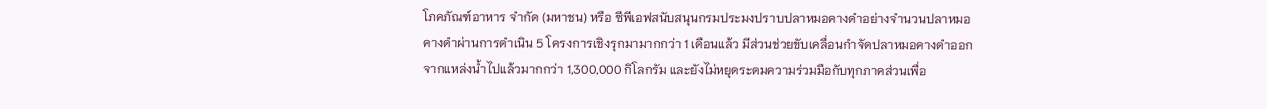โภคภัณฑ์อาหาร จำกัด (มหาชน) หรือ ซีพีเอฟสนับสนุนกรมประมงปราบปลาหมอคางดำอย่างจำนวนปลาหมอคางดำผ่านการดำเนิน 5 โครงการเชิงรุกมามากกว่า 1 เดือนแล้ว มีส่วนช่วยขับเคลื่อนกำจัดปลาหมอคางดำออกจากแหล่งน้ำไปแล้วมากกว่า 1,300,000 กิโลกรัม และยังไม่หยุดระดมความร่วมมือกับทุกภาคส่วนเพื่อ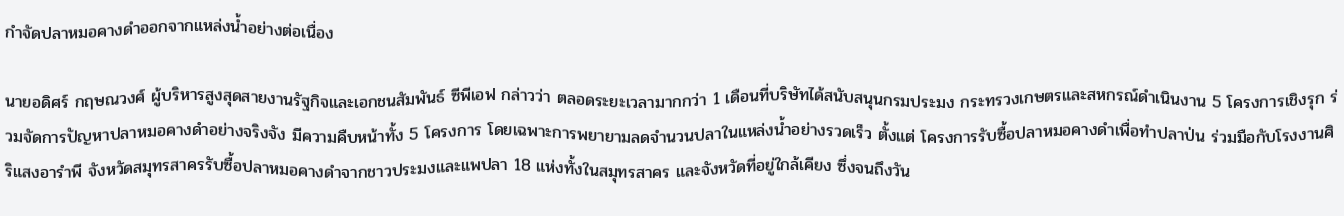กำจัดปลาหมอคางดำออกจากแหล่งน้ำอย่างต่อเนื่อง

นายอดิศร์ กฤษณวงศ์ ผู้บริหารสูงสุดสายงานรัฐกิจและเอกชนสัมพันธ์ ซีพีเอฟ กล่าวว่า ตลอดระยะเวลามากกว่า 1 เดือนที่บริษัทได้สนับสนุนกรมประมง กระทรวงเกษตรและสหกรณ์ดำเนินงาน 5 โครงการเชิงรุก ร่วมจัดการปัญหาปลาหมอคางดำอย่างจริงจัง มีความคืบหน้าทั้ง 5 โครงการ โดยเฉพาะการพยายามลดจำนวนปลาในแหล่งน้ำอย่างรวดเร็ว ตั้งแต่ โครงการรับซื้อปลาหมอคางดำเพื่อทำปลาป่น ร่วมมือกับโรงงานศิริแสงอารำพี จังหวัดสมุทรสาครรับซื้อปลาหมอคางดำจากชาวประมงและแพปลา 18 แห่งทั้งในสมุทรสาคร และจังหวัดที่อยู่ใกล้เคียง ซึ่งจนถึงวัน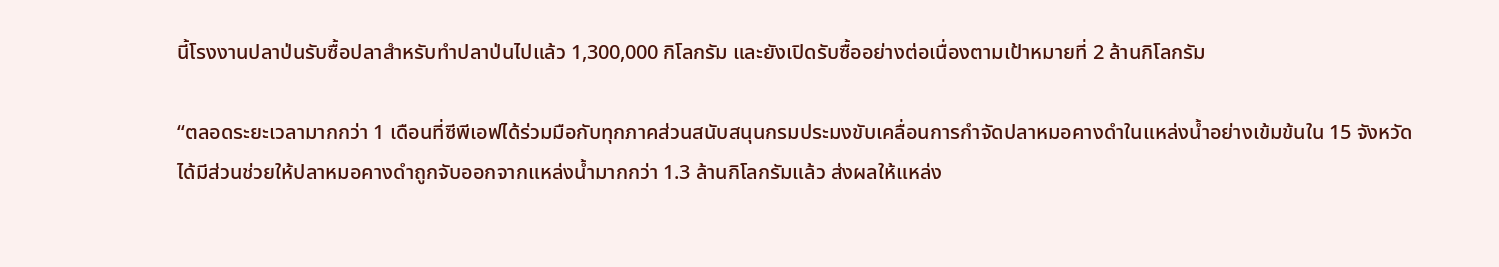นี้โรงงานปลาป่นรับซื้อปลาสำหรับทำปลาป่นไปแล้ว 1,300,000 กิโลกรัม และยังเปิดรับซื้ออย่างต่อเนื่องตามเป้าหมายที่ 2 ล้านกิโลกรัม

“ตลอดระยะเวลามากกว่า 1 เดือนที่ซีพีเอฟได้ร่วมมือกับทุกภาคส่วนสนับสนุนกรมประมงขับเคลื่อนการกำจัดปลาหมอคางดำในแหล่งน้ำอย่างเข้มข้นใน 15 จังหวัด ได้มีส่วนช่วยให้ปลาหมอคางดำถูกจับออกจากแหล่งน้ำมากกว่า 1.3 ล้านกิโลกรัมแล้ว ส่งผลให้แหล่ง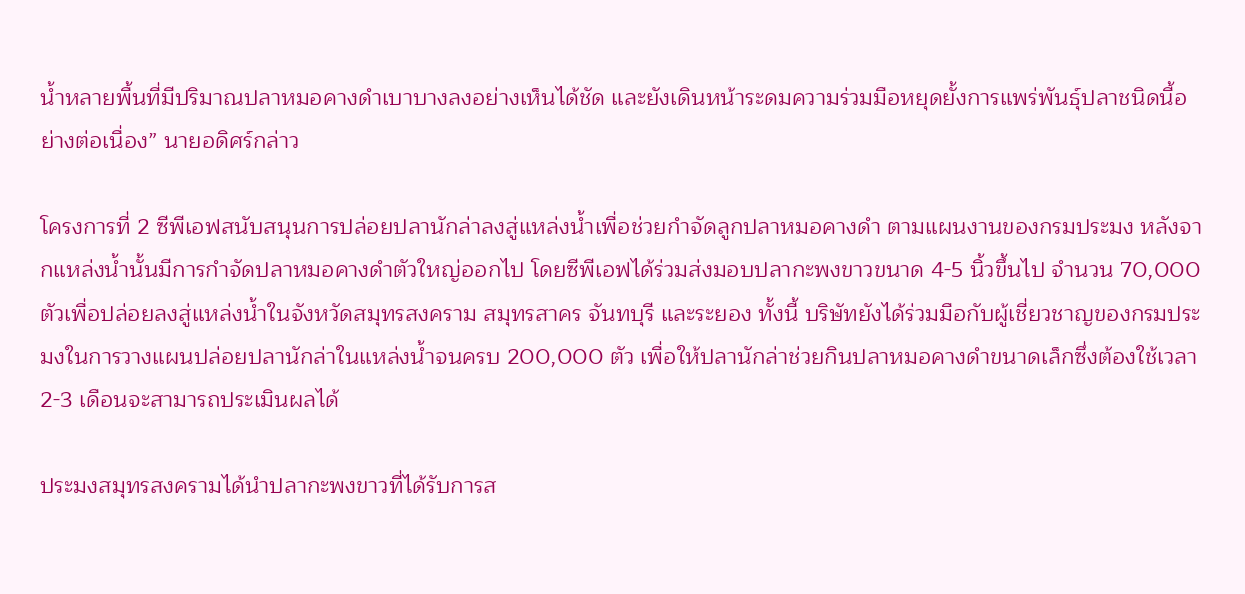น้ำหลายพื้นที่มีปริมาณปลาหมอคางดำเบาบางลงอย่างเห็นได้ชัด และยังเดินหน้าระดมความร่วมมือหยุดยั้งการแพร่พันธุ์ปลาชนิดนี้อย่างต่อเนื่อง” นายอดิศร์กล่าว

โครงการที่ 2 ซีพีเอฟสนับสนุนการปล่อยปลานักล่าลงสู่แหล่งน้ำเพื่อช่วยกำจัดลูกปลาหมอคางดำ ตามแผนงานของกรมประมง หลังจากแหล่งน้ำนั้นมีการกำจัดปลาหมอคางดำตัวใหญ่ออกไป โดยซีพีเอฟได้ร่วมส่งมอบปลากะพงขาวขนาด 4-5 นิ้วขึ้นไป จำนวน 70,000 ตัวเพื่อปล่อยลงสู่แหล่งน้ำในจังหวัดสมุทรสงคราม สมุทรสาคร จันทบุรี และระยอง ทั้งนี้ บริษัทยังได้ร่วมมือกับผู้เชี่ยวชาญของกรมประมงในการวางแผนปล่อยปลานักล่าในแหล่งน้ำจนครบ 200,000 ตัว เพื่อให้ปลานักล่าช่วยกินปลาหมอคางดำขนาดเล็กซึ่งต้องใช้เวลา 2-3 เดือนจะสามารถประเมินผลได้

ประมงสมุทรสงครามได้นำปลากะพงขาวที่ได้รับการส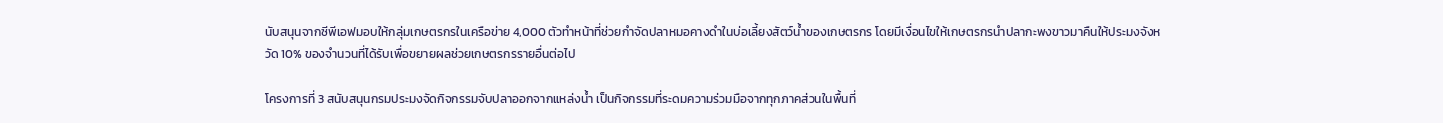นับสนุนจากซีพีเอฟมอบให้กลุ่มเกษตรกรในเครือข่าย 4,000 ตัวทำหน้าที่ช่วยกำจัดปลาหมอคางดำในบ่อเลี้ยงสัตว์น้ำของเกษตรกร โดยมีเงื่อนไขให้เกษตรกรนำปลากะพงขาวมาคืนให้ประมงจังหวัด 10% ของจำนวนที่ได้รับเพื่อขยายผลช่วยเกษตรกรรายอื่นต่อไป

โครงการที่ 3 สนับสนุนกรมประมงจัดกิจกรรมจับปลาออกจากแหล่งน้ำ เป็นกิจกรรมที่ระดมความร่วมมือจากทุกภาคส่วนในพื้นที่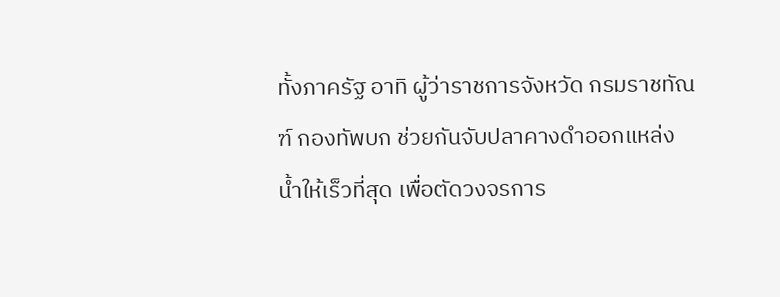ทั้งภาครัฐ อาทิ ผู้ว่าราชการจังหวัด กรมราชทัณฑ์ กองทัพบก ช่วยกันจับปลาคางดำออกแหล่งน้ำให้เร็วที่สุด เพื่อตัดวงจรการ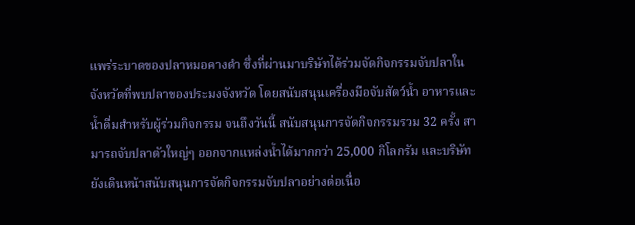แพร่ระบาดของปลาหมอคางดำ ซึ่งที่ผ่านมาบริษัทได้ร่วมจัดกิจกรรมจับปลาในจังหวัดที่พบปลาของประมงจังหวัด โดยสนับสนุนเครื่องมือจับสัตว์น้ำ อาหารและน้ำดื่มสำหรับผู้ร่วมกิจกรรม จนถึงวันนี้ สนับสนุนการจัดกิจกรรมรวม 32 ครั้ง สามารถจับปลาตัวใหญ่ๆ ออกจากแหล่งน้ำได้มากกว่า 25,000 กิโลกรัม และบริษัทยังเดินหน้าสนับสนุนการจัดกิจกรรมจับปลาอย่างต่อเนื่อ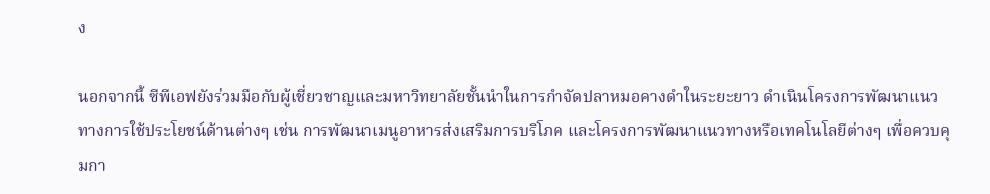ง

นอกจากนี้ ซีพีเอฟยังร่วมมือกับผู้เชี่ยวชาญและมหาวิทยาลัยชั้นนำในการกำจัดปลาหมอคางดำในระยะยาว ดำเนินโครงการพัฒนาแนวทางการใช้ประโยชน์ด้านต่างๆ เช่น การพัฒนาเมนูอาหารส่งเสริมการบริโภค และโครงการพัฒนาแนวทางหรือเทคโนโลยีต่างๆ เพื่อควบคุมกา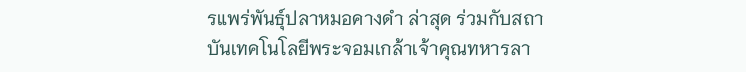รแพร่พันธุ์ปลาหมอคางดำ ล่าสุด ร่วมกับสถาบันเทคโนโลยีพระจอมเกล้าเจ้าคุณทหารลา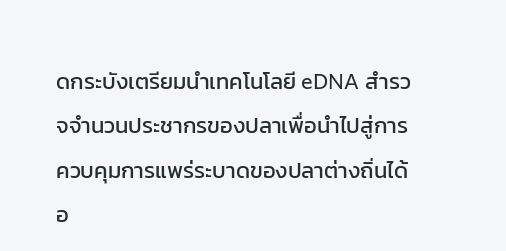ดกระบังเตรียมนำเทคโนโลยี eDNA สำรวจจำนวนประชากรของปลาเพื่อนำไปสู่การควบคุมการแพร่ระบาดของปลาต่างถิ่นได้อ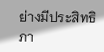ย่างมีประสิทธิภา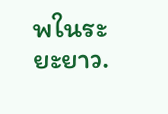พในระยะยาว.